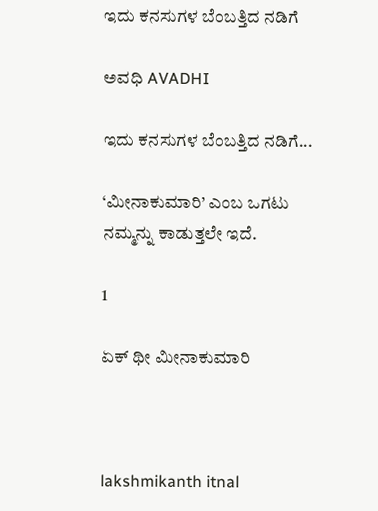ಇದು ಕನಸುಗಳ ಬೆಂಬತ್ತಿದ ನಡಿಗೆ‍

ಅವಧಿ AVADHI

ಇದು ಕನಸುಗಳ ಬೆಂಬತ್ತಿದ ನಡಿಗೆ...

‘ಮೀನಾಕುಮಾರಿ’ ಎಂಬ ಒಗಟು ನಮ್ಮನ್ನು ಕಾಡುತ್ತಲೇ ಇದೆ.

1

ಏಕ್ ಥೀ ಮೀನಾಕುಮಾರಿ



lakshmikanth itnal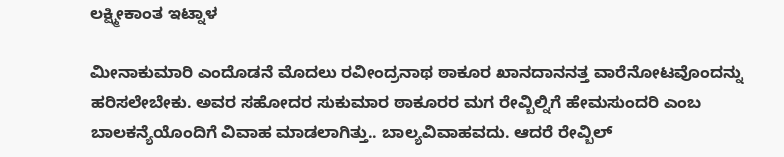ಲಕ್ಷ್ಮೀಕಾಂತ ಇಟ್ನಾಳ

ಮೀನಾಕುಮಾರಿ ಎಂದೊಡನೆ ಮೊದಲು ರವೀಂದ್ರನಾಥ ಠಾಕೂರ ಖಾನದಾನನತ್ತ ವಾರೆನೋಟವೊಂದನ್ನು ಹರಿಸಲೇಬೇಕು. ಅವರ ಸಹೋದರ ಸುಕುಮಾರ ಠಾಕೂರರ ಮಗ ರೇವ್ಬಿಲ್ನಿಗೆ ಹೇಮಸುಂದರಿ ಎಂಬ ಬಾಲಕನ್ಯೆಯೊಂದಿಗೆ ವಿವಾಹ ಮಾಡಲಾಗಿತ್ತು.. ಬಾಲ್ಯವಿವಾಹವದು. ಆದರೆ ರೇವ್ಬಿಲ್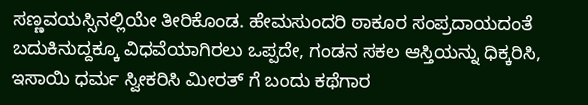ಸಣ್ಣವಯಸ್ಸಿನಲ್ಲಿಯೇ ತೀರಿಕೊಂಡ. ಹೇಮಸುಂದರಿ ಠಾಕೂರ ಸಂಪ್ರದಾಯದಂತೆ ಬದುಕಿನುದ್ದಕ್ಕೂ ವಿಧವೆಯಾಗಿರಲು ಒಪ್ಪದೇ, ಗಂಡನ ಸಕಲ ಆಸ್ತಿಯನ್ನು ಧಿಕ್ಕರಿಸಿ, ಇಸಾಯಿ ಧರ್ಮ ಸ್ವೀಕರಿಸಿ ಮೀರತ್ ಗೆ ಬಂದು ಕಥೆಗಾರ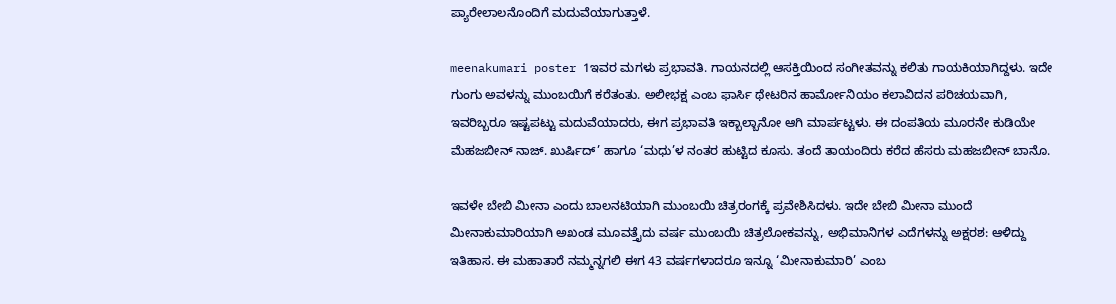ಪ್ಯಾರೇಲಾಲನೊಂದಿಗೆ ಮದುವೆಯಾಗುತ್ತಾಳೆ.

meenakumari poster 1ಇವರ ಮಗಳು ಪ್ರಭಾವತಿ. ಗಾಯನದಲ್ಲಿ ಆಸಕ್ತಿಯಿಂದ ಸಂಗೀತವನ್ನು ಕಲಿತು ಗಾಯಕಿಯಾಗಿದ್ದಳು. ಇದೇ ಗುಂಗು ಅವಳನ್ನು ಮುಂಬಯಿಗೆ ಕರೆತಂತು. ಅಲೀಭಕ್ಷ ಎಂಬ ಫಾರ್ಸಿ ಥೇಟರಿನ ಹಾರ್ಮೋನಿಯಂ ಕಲಾವಿದನ ಪರಿಚಯವಾಗಿ, ಇವರಿಬ್ಬರೂ ಇಷ್ಟಪಟ್ಟು ಮದುವೆಯಾದರು, ಈಗ ಪ್ರಭಾವತಿ ಇಕ್ಬಾಲ್ಬಾನೋ ಆಗಿ ಮಾರ್ಪಟ್ಟಳು. ಈ ದಂಪತಿಯ ಮೂರನೇ ಕುಡಿಯೇ ಮೆಹಜಬೀನ್ ನಾಜ್. ಖುರ್ಷಿದ್’ ಹಾಗೂ ‘ಮಧು’ಳ ನಂತರ ಹುಟ್ಟಿದ ಕೂಸು. ತಂದೆ ತಾಯಂದಿರು ಕರೆದ ಹೆಸರು ಮಹಜಬೀನ್ ಬಾನೊ.

ಇವಳೇ ಬೇಬಿ ಮೀನಾ ಎಂದು ಬಾಲನಟಿಯಾಗಿ ಮುಂಬಯಿ ಚಿತ್ರರಂಗಕ್ಕೆ ಪ್ರವೇಶಿಸಿದಳು. ಇದೇ ಬೇಬಿ ಮೀನಾ ಮುಂದೆ ಮೀನಾಕುಮಾರಿಯಾಗಿ ಅಖಂಡ ಮೂವತ್ತೈದು ವರ್ಷ ಮುಂಬಯಿ ಚಿತ್ರಲೋಕವನ್ನು, ಅಭಿಮಾನಿಗಳ ಎದೆಗಳನ್ನು ಅಕ್ಷರಶ: ಆಳಿದ್ದು ಇತಿಹಾಸ. ಈ ಮಹಾತಾರೆ ನಮ್ಮನ್ನಗಲಿ ಈಗ 43 ವರ್ಷಗಳಾದರೂ ಇನ್ನೂ ‘ಮೀನಾಕುಮಾರಿ’ ಎಂಬ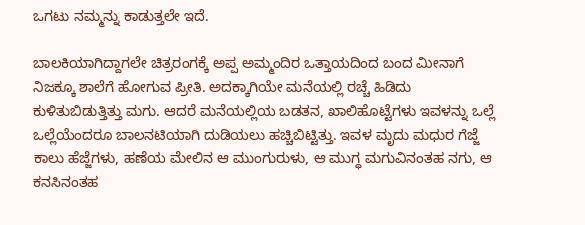ಒಗಟು ನಮ್ಮನ್ನು ಕಾಡುತ್ತಲೇ ಇದೆ.

ಬಾಲಕಿಯಾಗಿದ್ದಾಗಲೇ ಚಿತ್ರರಂಗಕ್ಕೆ ಅಪ್ಪ ಅಮ್ಮಂದಿರ ಒತ್ತಾಯದಿಂದ ಬಂದ ಮೀನಾಗೆ ನಿಜಕ್ಕೂ ಶಾಲೆಗೆ ಹೋಗುವ ಪ್ರೀತಿ. ಅದಕ್ಕಾಗಿಯೇ ಮನೆಯಲ್ಲಿ ರಚ್ಚೆ ಹಿಡಿದು ಕುಳಿತುಬಿಡುತ್ತಿತ್ತು ಮಗು. ಆದರೆ ಮನೆಯಲ್ಲಿಯ ಬಡತನ, ಖಾಲಿಹೊಟ್ಟೆಗಳು ಇವಳನ್ನು ಒಲ್ಲೆ ಒಲ್ಲೆಯೆಂದರೂ ಬಾಲನಟಿಯಾಗಿ ದುಡಿಯಲು ಹಚ್ಚಿಬಿಟ್ಟಿತ್ತು. ಇವಳ ಮೃದು ಮಧುರ ಗೆಜ್ಜೆ ಕಾಲು ಹೆಜ್ಜೆಗಳು, ಹಣೆಯ ಮೇಲಿನ ಆ ಮುಂಗುರುಳು, ಆ ಮುಗ್ಧ ಮಗುವಿನಂತಹ ನಗು, ಆ ಕನಸಿನಂತಹ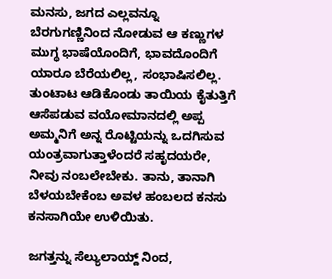ಮನಸು, ಜಗದ ಎಲ್ಲವನ್ನೂ ಬೆರಗುಗಣ್ಣಿನಿಂದ ನೋಡುವ ಆ ಕಣ್ಣುಗಳ ಮುಗ್ಧ ಭಾಷೆಯೊಂದಿಗೆ, ಭಾವದೊಂದಿಗೆ ಯಾರೂ ಬೆರೆಯಲಿಲ್ಲ, ಸಂಭಾಷಿಸಲಿಲ್ಲ. ತುಂಟಾಟ ಆಡಿಕೊಂಡು ತಾಯಿಯ ಕೈತುತ್ತಿಗೆ ಆಸೆಪಡುವ ವಯೋಮಾನದಲ್ಲಿ ಅಪ್ಪ ಅಮ್ಮನಿಗೆ ಅನ್ನ ರೊಟ್ಟಿಯನ್ನು ಒದಗಿಸುವ ಯಂತ್ರವಾಗುತ್ತಾಳೆಂದರೆ ಸಹೃದಯರೇ, ನೀವು ನಂಬಲೇಬೇಕು. ತಾನು, ತಾನಾಗಿ ಬೆಳಯಬೇಕೆಂಬ ಅವಳ ಹಂಬಲದ ಕನಸು ಕನಸಾಗಿಯೇ ಉಳಿಯಿತು.

ಜಗತ್ತನ್ನು ಸೆಲ್ಯುಲಾಯ್ದ್ ನಿಂದ,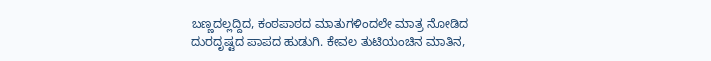ಬಣ್ಣದಲ್ಲದ್ದಿದ, ಕಂಠಪಾಠದ ಮಾತುಗಳಿಂದಲೇ ಮಾತ್ರ ನೋಡಿದ ದುರದೃಷ್ಟದ ಪಾಪದ ಹುಡುಗಿ. ಕೇವಲ ತುಟಿಯಂಚಿನ ಮಾತಿನ,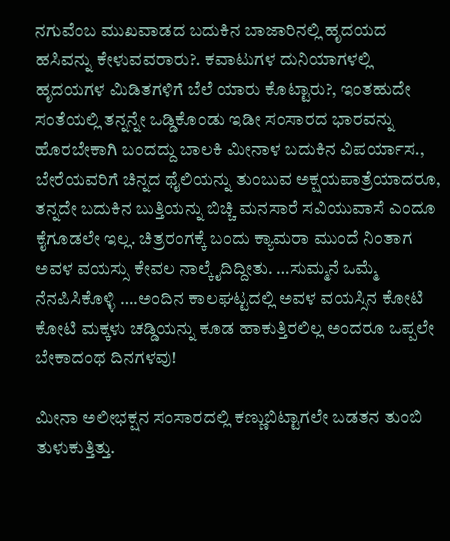ನಗುವೆಂಬ ಮುಖವಾಡದ ಬದುಕಿನ ಬಾಜಾರಿನಲ್ಲಿ ಹೃದಯದ ಹಸಿವನ್ನು ಕೇಳುವವರಾರು?. ಕವಾಟುಗಳ ದುನಿಯಾಗಳಲ್ಲಿ ಹೃದಯಗಳ ಮಿಡಿತಗಳಿಗೆ ಬೆಲೆ ಯಾರು ಕೊಟ್ಟಾರು?, ಇಂತಹುದೇ ಸಂತೆಯಲ್ಲಿ ತನ್ನನ್ನೇ ಒಡ್ಡಿಕೊಂಡು ಇಡೀ ಸಂಸಾರದ ಭಾರವನ್ನು ಹೊರಬೇಕಾಗಿ ಬಂದದ್ದು ಬಾಲಕಿ ಮೀನಾಳ ಬದುಕಿನ ವಿಪರ್ಯಾಸ., ಬೇರೆಯವರಿಗೆ ಚಿನ್ನದ ಥೈಲಿಯನ್ನು ತುಂಬುವ ಅಕ್ಷಯಪಾತ್ರೆಯಾದರೂ, ತನ್ನದೇ ಬದುಕಿನ ಬುತ್ತಿಯನ್ನು ಬಿಚ್ಚಿ ಮನಸಾರೆ ಸವಿಯುವಾಸೆ ಎಂದೂ ಕೈಗೂಡಲೇ ಇಲ್ಲ. ಚಿತ್ರರಂಗಕ್ಕೆ ಬಂದು ಕ್ಯಾಮರಾ ಮುಂದೆ ನಿಂತಾಗ ಅವಳ ವಯಸ್ಸು ಕೇವಲ ನಾಲ್ಕೈದಿದ್ದೀತು. …ಸುಮ್ಮನೆ ಒಮ್ಮೆ ನೆನಪಿಸಿಕೊಳ್ಳಿ ….ಅಂದಿನ ಕಾಲಘಟ್ಟದಲ್ಲಿ ಅವಳ ವಯಸ್ಸಿನ ಕೋಟಿ ಕೋಟಿ ಮಕ್ಕಳು ಚಡ್ಡಿಯನ್ನು ಕೂಡ ಹಾಕುತ್ತಿರಲಿಲ್ಲ ಅಂದರೂ ಒಪ್ಪಲೇ ಬೇಕಾದಂಥ ದಿನಗಳವು!

ಮೀನಾ ಅಲೀಭಕ್ಷನ ಸಂಸಾರದಲ್ಲಿ ಕಣ್ಣುಬಿಟ್ಟಾಗಲೇ ಬಡತನ ತುಂಬಿ ತುಳುಕುತ್ತಿತ್ತು.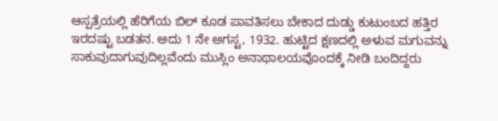ಆಸ್ಪತ್ರೆಯಲ್ಲಿ ಹೆರಿಗೆಯ ಬಿಲ್ ಕೂಡ ಪಾವತಿಸಲು ಬೇಕಾದ ದುಡ್ಡು ಕುಟುಂಬದ ಹತ್ತಿರ ಇರದಷ್ಟು ಬಡತನ. ಅದು 1 ನೇ ಅಗಸ್ಟ, 1932. ಹುಟ್ಟಿದ ಕ್ಷಣದಲ್ಲಿ ಅಳುವ ಮಗುವನ್ನು ಸಾಕುವುದಾಗುವುದಿಲ್ಲವೆಂದು ಮುಸ್ಲಿಂ ಅನಾಥಾಲಯವೊಂದಕ್ಕೆ ನೀಡಿ ಬಂದಿದ್ದರು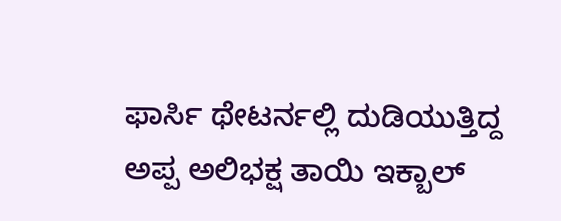ಫಾರ್ಸಿ ಥೇಟರ್ನಲ್ಲಿ ದುಡಿಯುತ್ತಿದ್ದ ಅಪ್ಪ ಅಲಿಭಕ್ಷ ತಾಯಿ ಇಕ್ಬಾಲ್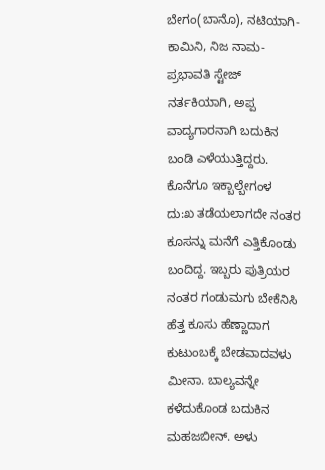ಬೇಗಂ(ಬಾನೊ), ನಟಿಯಾಗಿ- ಕಾಮಿನಿ, ನಿಜ ನಾಮ- ಪ್ರಭಾವತಿ ಸ್ಟೇಜ್ ನರ್ತಕಿಯಾಗಿ, ಅಪ್ಪ ವಾದ್ಯಗಾರನಾಗಿ ಬದುಕಿನ ಬಂಡಿ ಎಳೆಯುತ್ತಿದ್ದರು. ಕೊನೆಗೂ ಇಕ್ಬಾಲ್ಬೇಗಂಳ ದು:ಖ ತಡೆಯಲಾಗದೇ ನಂತರ ಕೂಸನ್ನು ಮನೆಗೆ ಎತ್ತಿಕೊಂಡು ಬಂದಿದ್ದ. ಇಬ್ಬರು ಪುತ್ರಿಯರ ನಂತರ ಗಂಡುಮಗು ಬೇಕೆನಿಸಿ ಹೆತ್ತ ಕೂಸು ಹೆಣ್ಣಾದಾಗ ಕುಟುಂಬಕ್ಕೆ ಬೇಡವಾದವಳು ಮೀನಾ. ಬಾಲ್ಯವನ್ನೇ ಕಳೆದುಕೊಂಡ ಬದುಕಿನ ಮಹಜಬೀನ್. ಅಳು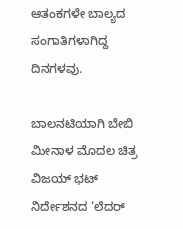ಆತಂಕಗಳೇ ಬಾಲ್ಯದ ಸಂಗಾತಿಗಳಾಗಿದ್ದ ದಿನಗಳವು.

ಬಾಲನಟಿಯಾಗಿ ಬೇಬಿ ಮೀನಾಳ ಮೊದಲ ಚಿತ್ರ ವಿಜಯ್ ಭಟ್ ನಿರ್ದೇಶನದ ‘ಲೆದರ್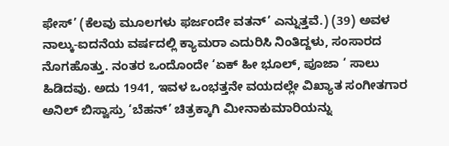ಫೇಸ್’ (ಕೆಲವು ಮೂಲಗಳು ಫರ್ಜಂದೇ ವತನ್’ ಎನ್ನುತ್ತವೆ.) (39) ಅವಳ ನಾಲ್ಕು-ಐದನೆಯ ವರ್ಷದಲ್ಲಿ ಕ್ಯಾಮರಾ ಎದುರಿಸಿ ನಿಂತಿದ್ದಳು, ಸಂಸಾರದ ನೊಗಹೊತ್ತು. ನಂತರ ಒಂದೊಂದೇ ‘ಏಕ್ ಹೀ ಭೂಲ್, ಪೂಜಾ ‘ ಸಾಲು ಹಿಡಿದವು. ಅದು 1941, ಇವಳ ಒಂಭತ್ತನೇ ವಯದಲ್ಲೇ ವಿಖ್ಯಾತ ಸಂಗೀತಗಾರ ಅನಿಲ್ ಬಿಸ್ವಾಸ್ರು ‘ಬೆಹನ್’ ಚಿತ್ರಕ್ಕಾಗಿ ಮೀನಾಕುಮಾರಿಯನ್ನು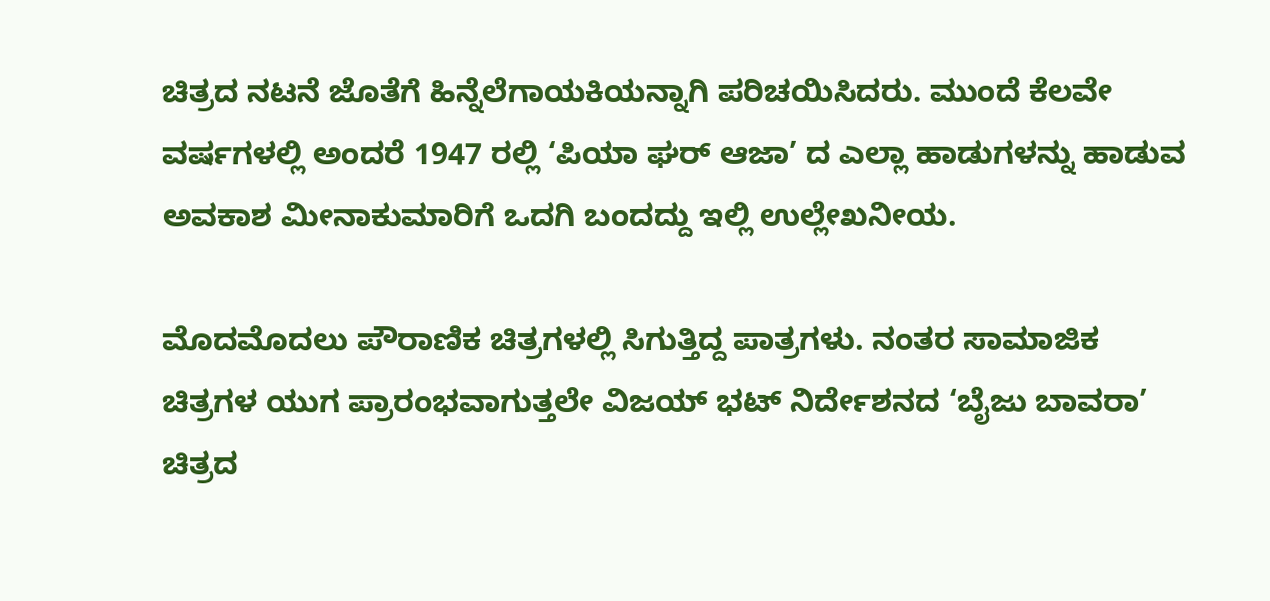ಚಿತ್ರದ ನಟನೆ ಜೊತೆಗೆ ಹಿನ್ನೆಲೆಗಾಯಕಿಯನ್ನಾಗಿ ಪರಿಚಯಿಸಿದರು. ಮುಂದೆ ಕೆಲವೇ ವರ್ಷಗಳಲ್ಲಿ ಅಂದರೆ 1947 ರಲ್ಲಿ ‘ಪಿಯಾ ಘರ್ ಆಜಾ’ ದ ಎಲ್ಲಾ ಹಾಡುಗಳನ್ನು ಹಾಡುವ ಅವಕಾಶ ಮೀನಾಕುಮಾರಿಗೆ ಒದಗಿ ಬಂದದ್ದು ಇಲ್ಲಿ ಉಲ್ಲೇಖನೀಯ.

ಮೊದಮೊದಲು ಪೌರಾಣಿಕ ಚಿತ್ರಗಳಲ್ಲಿ ಸಿಗುತ್ತಿದ್ದ ಪಾತ್ರಗಳು. ನಂತರ ಸಾಮಾಜಿಕ ಚಿತ್ರಗಳ ಯುಗ ಪ್ರಾರಂಭವಾಗುತ್ತಲೇ ವಿಜಯ್ ಭಟ್ ನಿರ್ದೇಶನದ ‘ಬೈಜು ಬಾವರಾ’ ಚಿತ್ರದ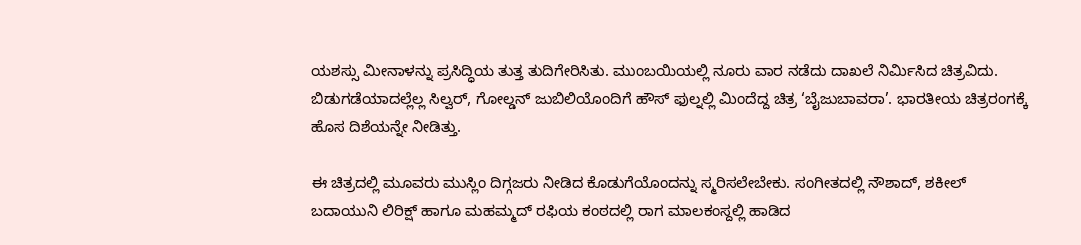ಯಶಸ್ಸು ಮೀನಾಳನ್ನು ಪ್ರಸಿದ್ಧಿಯ ತುತ್ತ ತುದಿಗೇರಿಸಿತು. ಮುಂಬಯಿಯಲ್ಲಿ ನೂರು ವಾರ ನಡೆದು ದಾಖಲೆ ನಿರ್ಮಿಸಿದ ಚಿತ್ರವಿದು. ಬಿಡುಗಡೆಯಾದಲ್ಲೆಲ್ಲ ಸಿಲ್ವರ್, ಗೋಲ್ಡನ್ ಜುಬಿಲಿಯೊಂದಿಗೆ ಹೌಸ್ ಫುಲ್ನಲ್ಲಿ ಮಿಂದೆದ್ದ ಚಿತ್ರ ‘ಬೈಜುಬಾವರಾ’. ಭಾರತೀಯ ಚಿತ್ರರಂಗಕ್ಕೆ ಹೊಸ ದಿಶೆಯನ್ನೇ ನೀಡಿತ್ತು.

ಈ ಚಿತ್ರದಲ್ಲಿ ಮೂವರು ಮುಸ್ಲಿಂ ದಿಗ್ಗಜರು ನೀಡಿದ ಕೊಡುಗೆಯೊಂದನ್ನು ಸ್ಮರಿಸಲೇಬೇಕು. ಸಂಗೀತದಲ್ಲಿ ನೌಶಾದ್, ಶಕೀಲ್ ಬದಾಯುನಿ ಲಿರಿಕ್ಷ್ ಹಾಗೂ ಮಹಮ್ಮದ್ ರಫಿಯ ಕಂಠದಲ್ಲಿ ರಾಗ ಮಾಲಕಂಸ್ದಲ್ಲಿ ಹಾಡಿದ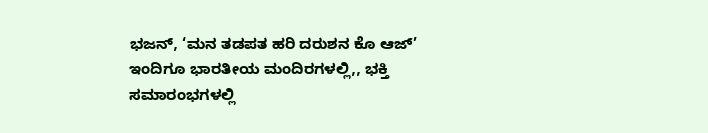ಭಜನ್, ‘ಮನ ತಡಪತ ಹರಿ ದರುಶನ ಕೊ ಆಜ್’ ಇಂದಿಗೂ ಭಾರತೀಯ ಮಂದಿರಗಳಲ್ಲಿ,, ಭಕ್ತಿ ಸಮಾರಂಭಗಳಲ್ಲಿ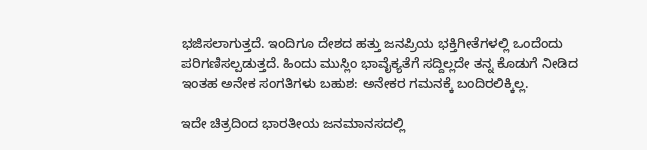ಭಜಿಸಲಾಗುತ್ತದೆ. ಇಂದಿಗೂ ದೇಶದ ಹತ್ತು ಜನಪ್ರಿಯ ಭಕ್ತಿಗೀತೆಗಳಲ್ಲಿ ಒಂದೆಂದು ಪರಿಗಣಿಸಲ್ಪಡುತ್ತದೆ. ಹಿಂದು ಮುಸ್ಲಿಂ ಭಾವೈಕ್ಯತೆಗೆ ಸದ್ದಿಲ್ಲದೇ ತನ್ನ ಕೊಡುಗೆ ನೀಡಿದ ಇಂತಹ ಅನೇಕ ಸಂಗತಿಗಳು ಬಹುಶ: ಅನೇಕರ ಗಮನಕ್ಕೆ ಬಂದಿರಲಿಕ್ಕಿಲ್ಲ.

ಇದೇ ಚಿತ್ರದಿಂದ ಭಾರತೀಯ ಜನಮಾನಸದಲ್ಲಿ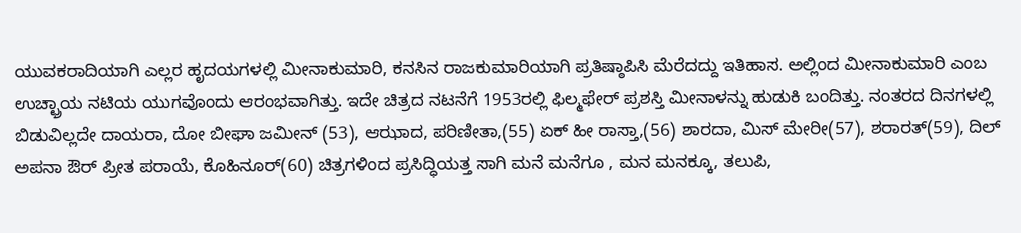ಯುವಕರಾದಿಯಾಗಿ ಎಲ್ಲರ ಹೃದಯಗಳಲ್ಲಿ ಮೀನಾಕುಮಾರಿ, ಕನಸಿನ ರಾಜಕುಮಾರಿಯಾಗಿ ಪ್ರತಿಷ್ಠಾಪಿಸಿ ಮೆರೆದದ್ದು ಇತಿಹಾಸ. ಅಲ್ಲಿಂದ ಮೀನಾಕುಮಾರಿ ಎಂಬ ಉಚ್ಛ್ರಾಯ ನಟಿಯ ಯುಗವೊಂದು ಆರಂಭವಾಗಿತ್ತು. ಇದೇ ಚಿತ್ರದ ನಟನೆಗೆ 1953ರಲ್ಲಿ ಫಿಲ್ಮಫೇರ್ ಪ್ರಶಸ್ತಿ ಮೀನಾಳನ್ನು ಹುಡುಕಿ ಬಂದಿತ್ತು. ನಂತರದ ದಿನಗಳಲ್ಲಿ ಬಿಡುವಿಲ್ಲದೇ ದಾಯರಾ, ದೋ ಬೀಘಾ ಜಮೀನ್ (53), ಆಝಾದ, ಪರಿಣೀತಾ,(55) ಏಕ್ ಹೀ ರಾಸ್ತಾ,(56) ಶಾರದಾ, ಮಿಸ್ ಮೇರೀ(57), ಶರಾರತ್(59), ದಿಲ್ ಅಪನಾ ಔರ್ ಪ್ರೀತ ಪರಾಯೆ, ಕೊಹಿನೂರ್(60) ಚಿತ್ರಗಳಿಂದ ಪ್ರಸಿದ್ಧಿಯತ್ತ ಸಾಗಿ ಮನೆ ಮನೆಗೂ , ಮನ ಮನಕ್ಕೂ, ತಲುಪಿ,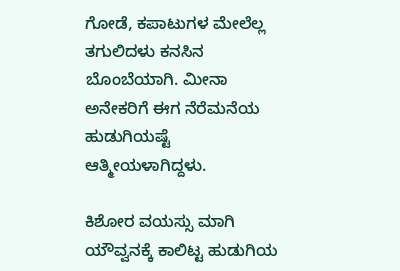ಗೋಡೆ, ಕಪಾಟುಗಳ ಮೇಲೆಲ್ಲ ತಗುಲಿದಳು ಕನಸಿನ ಬೊಂಬೆಯಾಗಿ. ಮೀನಾ ಅನೇಕರಿಗೆ ಈಗ ನೆರೆಮನೆಯ ಹುಡುಗಿಯಷ್ಟೆ ಆತ್ಮೀಯಳಾಗಿದ್ದಳು.

ಕಿಶೋರ ವಯಸ್ಸು ಮಾಗಿ ಯೌವ್ವನಕ್ಕೆ ಕಾಲಿಟ್ಟ ಹುಡುಗಿಯ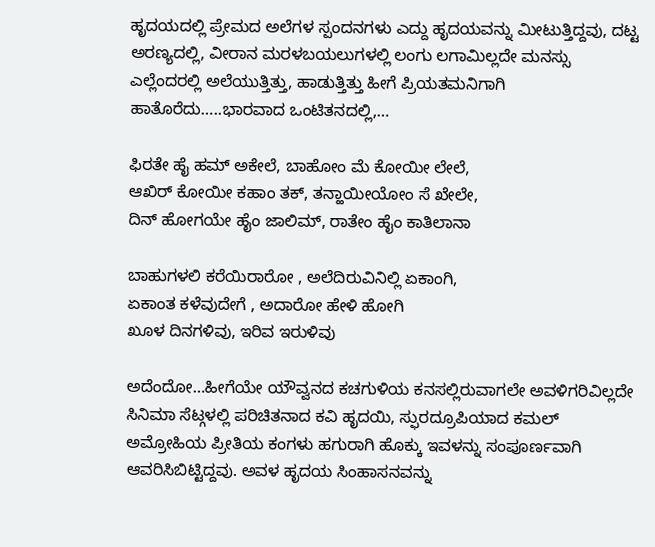ಹೃದಯದಲ್ಲಿ ಪ್ರೇಮದ ಅಲೆಗಳ ಸ್ಪಂದನಗಳು ಎದ್ದು ಹೃದಯವನ್ನು ಮೀಟುತ್ತಿದ್ದವು, ದಟ್ಟ ಅರಣ್ಯದಲ್ಲಿ, ವೀರಾನ ಮರಳಬಯಲುಗಳಲ್ಲಿ ಲಂಗು ಲಗಾಮಿಲ್ಲದೇ ಮನಸ್ಸು ಎಲ್ಲೆಂದರಲ್ಲಿ ಅಲೆಯುತ್ತಿತ್ತು, ಹಾಡುತ್ತಿತ್ತು ಹೀಗೆ ಪ್ರಿಯತಮನಿಗಾಗಿ ಹಾತೊರೆದು…..ಭಾರವಾದ ಒಂಟಿತನದಲ್ಲಿ,…

ಫಿರತೇ ಹೈ ಹಮ್ ಅಕೇಲೆ, ಬಾಹೋಂ ಮೆ ಕೋಯೀ ಲೇಲೆ,
ಆಖಿರ್ ಕೋಯೀ ಕಹಾಂ ತಕ್, ತನ್ಹಾಯೀಯೋಂ ಸೆ ಖೇಲೇ,
ದಿನ್ ಹೋಗಯೇ ಹೈಂ ಜಾಲಿಮ್, ರಾತೇಂ ಹೈಂ ಕಾತಿಲಾನಾ

ಬಾಹುಗಳಲಿ ಕರೆಯಿರಾರೋ , ಅಲೆದಿರುವಿನಿಲ್ಲಿ ಏಕಾಂಗಿ,
ಏಕಾಂತ ಕಳೆವುದೇಗೆ , ಅದಾರೋ ಹೇಳಿ ಹೋಗಿ
ಖೂಳ ದಿನಗಳಿವು, ಇರಿವ ಇರುಳಿವು

ಅದೆಂದೋ…ಹೀಗೆಯೇ ಯೌವ್ವನದ ಕಚಗುಳಿಯ ಕನಸಲ್ಲಿರುವಾಗಲೇ ಅವಳಿಗರಿವಿಲ್ಲದೇ ಸಿನಿಮಾ ಸೆಟ್ಗಳಲ್ಲಿ ಪರಿಚಿತನಾದ ಕವಿ ಹೃದಯಿ, ಸ್ಫುರದ್ರೂಪಿಯಾದ ಕಮಲ್ ಅಮ್ರೋಹಿಯ ಪ್ರೀತಿಯ ಕಂಗಳು ಹಗುರಾಗಿ ಹೊಕ್ಕು ಇವಳನ್ನು ಸಂಪೂರ್ಣವಾಗಿ ಆವರಿಸಿಬಿಟ್ಟಿದ್ದವು. ಅವಳ ಹೃದಯ ಸಿಂಹಾಸನವನ್ನು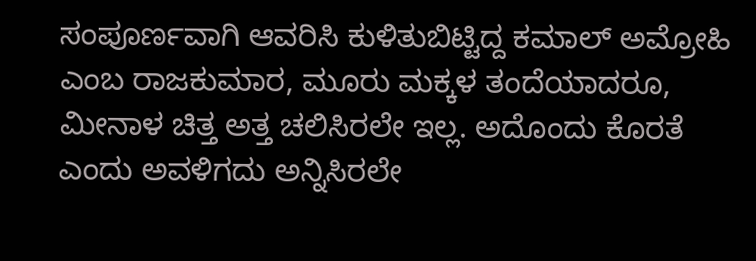ಸಂಪೂರ್ಣವಾಗಿ ಆವರಿಸಿ ಕುಳಿತುಬಿಟ್ಟಿದ್ದ ಕಮಾಲ್ ಅಮ್ರೋಹಿ ಎಂಬ ರಾಜಕುಮಾರ, ಮೂರು ಮಕ್ಕಳ ತಂದೆಯಾದರೂ, ಮೀನಾಳ ಚಿತ್ತ ಅತ್ತ ಚಲಿಸಿರಲೇ ಇಲ್ಲ. ಅದೊಂದು ಕೊರತೆ ಎಂದು ಅವಳಿಗದು ಅನ್ನಿಸಿರಲೇ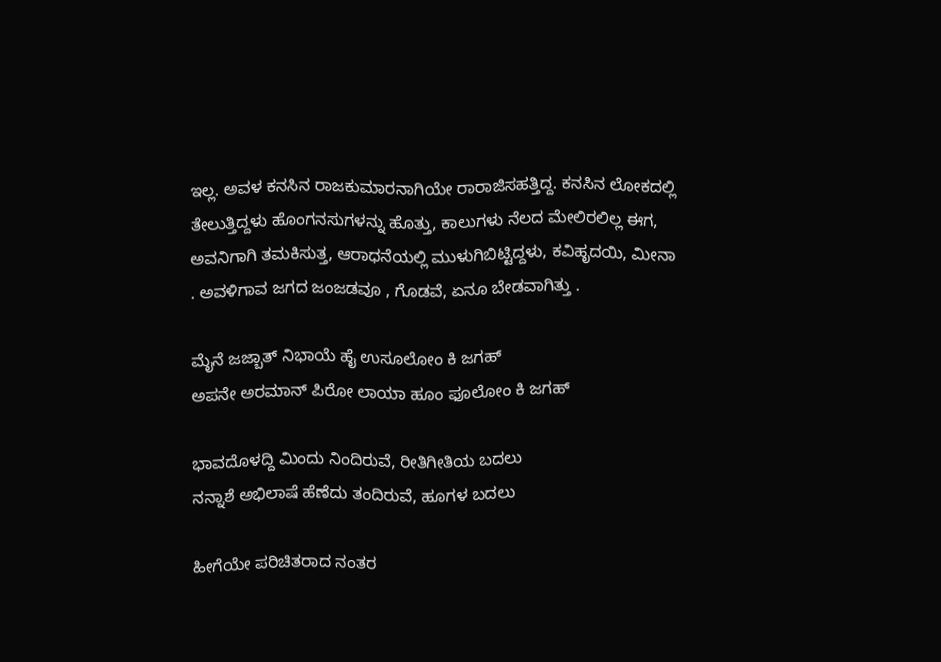ಇಲ್ಲ. ಅವಳ ಕನಸಿನ ರಾಜಕುಮಾರನಾಗಿಯೇ ರಾರಾಜಿಸಹತ್ತಿದ್ದ. ಕನಸಿನ ಲೋಕದಲ್ಲಿ ತೇಲುತ್ತಿದ್ದಳು ಹೊಂಗನಸುಗಳನ್ನು ಹೊತ್ತು, ಕಾಲುಗಳು ನೆಲದ ಮೇಲಿರಲಿಲ್ಲ ಈಗ, ಅವನಿಗಾಗಿ ತಮಕಿಸುತ್ತ, ಆರಾಧನೆಯಲ್ಲಿ ಮುಳುಗಿಬಿಟ್ಟಿದ್ದಳು, ಕವಿಹೃದಯಿ, ಮೀನಾ . ಅವಳಿಗಾವ ಜಗದ ಜಂಜಡವೂ , ಗೊಡವೆ, ಏನೂ ಬೇಡವಾಗಿತ್ತು .

ಮೈನೆ ಜಜ್ಬಾತ್ ನಿಭಾಯೆ ಹೈ ಉಸೂಲೋಂ ಕಿ ಜಗಹ್
ಅಪನೇ ಅರಮಾನ್ ಪಿರೋ ಲಾಯಾ ಹೂಂ ಫೂಲೋಂ ಕಿ ಜಗಹ್

ಭಾವದೊಳದ್ದಿ ಮಿಂದು ನಿಂದಿರುವೆ, ರೀತಿಗೀತಿಯ ಬದಲು
ನನ್ನಾಶೆ ಅಭಿಲಾಷೆ ಹೆಣೆದು ತಂದಿರುವೆ, ಹೂಗಳ ಬದಲು

ಹೀಗೆಯೇ ಪರಿಚಿತರಾದ ನಂತರ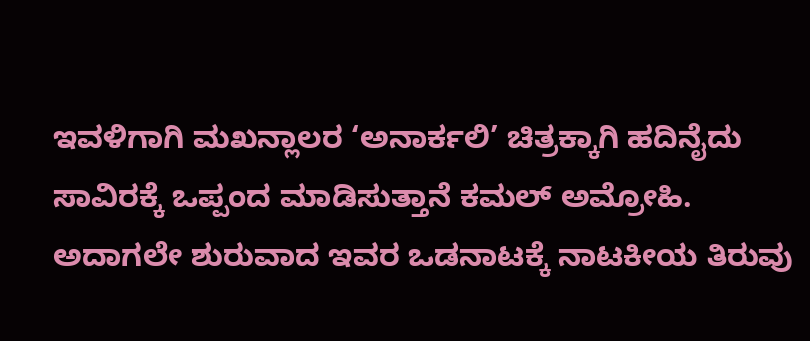ಇವಳಿಗಾಗಿ ಮಖನ್ಲಾಲರ ‘ಅನಾರ್ಕಲಿ’ ಚಿತ್ರಕ್ಕಾಗಿ ಹದಿನೈದು ಸಾವಿರಕ್ಕೆ ಒಪ್ಪಂದ ಮಾಡಿಸುತ್ತಾನೆ ಕಮಲ್ ಅಮ್ರೋಹಿ. ಅದಾಗಲೇ ಶುರುವಾದ ಇವರ ಒಡನಾಟಕ್ಕೆ ನಾಟಕೀಯ ತಿರುವು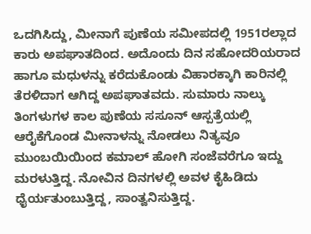ಒದಗಿಸಿದ್ದು, ಮೀನಾಗೆ ಪುಣೆಯ ಸಮೀಪದಲ್ಲಿ 1951ರಲ್ಲಾದ ಕಾರು ಅಪಘಾತದಿಂದ. ಅದೊಂದು ದಿನ ಸಹೋದರಿಯರಾದ ಹಾಗೂ ಮಧುಳನ್ನು ಕರೆದುಕೊಂಡು ವಿಹಾರಕ್ಕಾಗಿ ಕಾರಿನಲ್ಲಿ ತೆರಳಿದಾಗ ಆಗಿದ್ದ ಅಪಘಾತವದು. ಸುಮಾರು ನಾಲ್ಕು ತಿಂಗಳುಗಳ ಕಾಲ ಪುಣೆಯ ಸಸೂನ್ ಆಸ್ಪತ್ರೆಯಲ್ಲಿ ಆರೈಕೆಗೊಂಡ ಮೀನಾಳನ್ನು ನೋಡಲು ನಿತ್ಯವೂ ಮುಂಬಯಿಯಿಂದ ಕಮಾಲ್ ಹೋಗಿ ಸಂಜೆವರೆಗೂ ಇದ್ದು ಮರಳುತ್ತಿದ್ದ. ನೋವಿನ ದಿನಗಳಲ್ಲಿ ಅವಳ ಕೈಹಿಡಿದು ಧೈರ್ಯತುಂಬುತ್ತಿದ್ದ, ಸಾಂತ್ವನಿಸುತ್ತಿದ್ದ.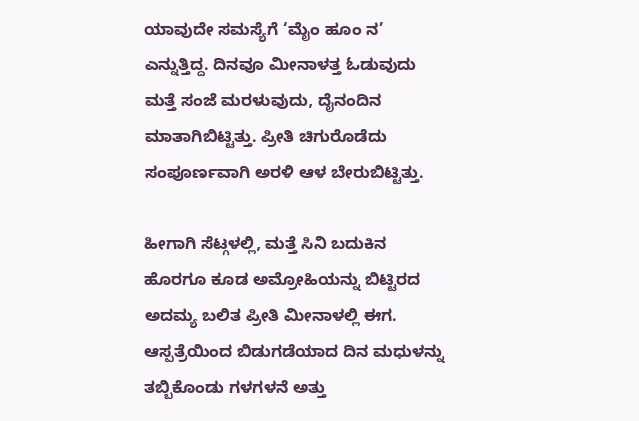ಯಾವುದೇ ಸಮಸ್ಯೆಗೆ ‘ಮೈಂ ಹೂಂ ನ’ ಎನ್ನುತ್ತಿದ್ದ. ದಿನವೂ ಮೀನಾಳತ್ತ ಓಡುವುದು ಮತ್ತೆ ಸಂಜೆ ಮರಳುವುದು, ದೈನಂದಿನ ಮಾತಾಗಿಬಿಟ್ಟಿತ್ತು. ಪ್ರೀತಿ ಚಿಗುರೊಡೆದು ಸಂಪೂರ್ಣವಾಗಿ ಅರಳಿ ಆಳ ಬೇರುಬಿಟ್ಟಿತ್ತು.

ಹೀಗಾಗಿ ಸೆಟ್ಗಳಲ್ಲಿ, ಮತ್ತೆ ಸಿನಿ ಬದುಕಿನ ಹೊರಗೂ ಕೂಡ ಅಮ್ರೋಹಿಯನ್ನು ಬಿಟ್ಟಿರದ ಅದಮ್ಯ ಬಲಿತ ಪ್ರೀತಿ ಮೀನಾಳಲ್ಲಿ ಈಗ. ಆಸ್ಪತ್ರೆಯಿಂದ ಬಿಡುಗಡೆಯಾದ ದಿನ ಮಧುಳನ್ನು ತಬ್ಬಿಕೊಂಡು ಗಳಗಳನೆ ಅತ್ತು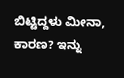ಬಿಟ್ಟಿದ್ದಳು ಮೀನಾ, ಕಾರಣ? ಇನ್ನು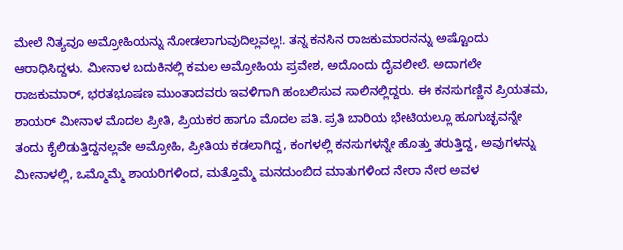ಮೇಲೆ ನಿತ್ಯವೂ ಅಮ್ರೋಹಿಯನ್ನು ನೋಡಲಾಗುವುದಿಲ್ಲವಲ್ಲ!. ತನ್ನ ಕನಸಿನ ರಾಜಕುಮಾರನನ್ನು ಅಷ್ಟೊಂದು ಆರಾಧಿಸಿದ್ದಳು. ಮೀನಾಳ ಬದುಕಿನಲ್ಲಿ ಕಮಲ ಅಮ್ರೋಹಿಯ ಪ್ರವೇಶ, ಅದೊಂದು ದೈವಲೀಲೆ. ಅದಾಗಲೇ ರಾಜಕುಮಾರ್, ಭರತಭೂಷಣ ಮುಂತಾದವರು ಇವಳಿಗಾಗಿ ಹಂಬಲಿಸುವ ಸಾಲಿನಲ್ಲಿದ್ದರು. ಈ ಕನಸುಗಣ್ಣಿನ ಪ್ರಿಯತಮ, ಶಾಯರ್ ಮೀನಾಳ ಮೊದಲ ಪ್ರೀತಿ, ಪ್ರಿಯಕರ ಹಾಗೂ ಮೊದಲ ಪತಿ. ಪ್ರತಿ ಬಾರಿಯ ಭೇಟಿಯಲ್ಲೂ ಹೂಗುಚ್ಛವನ್ನೇ ತಂದು ಕೈಲಿಡುತ್ತಿದ್ದನಲ್ಲವೇ ಅಮ್ರೋಹಿ, ಪ್ರೀತಿಯ ಕಡಲಾಗಿದ್ದ, ಕಂಗಳಲ್ಲಿ ಕನಸುಗಳನ್ನೇ ಹೊತ್ತು ತರುತ್ತಿದ್ದ, ಅವುಗಳನ್ನು ಮೀನಾಳಲ್ಲಿ, ಒಮ್ಮೊಮ್ಮೆ ಶಾಯರಿಗಳಿಂದ, ಮತ್ತೊಮ್ಮೆ ಮನದುಂಬಿದ ಮಾತುಗಳಿಂದ ನೇರಾ ನೇರ ಅವಳ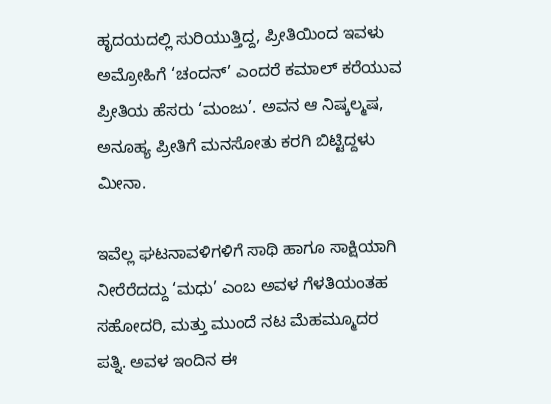ಹೃದಯದಲ್ಲಿ ಸುರಿಯುತ್ತಿದ್ದ, ಪ್ರೀತಿಯಿಂದ ಇವಳು ಅಮ್ರೋಹಿಗೆ ‘ಚಂದನ್’ ಎಂದರೆ ಕಮಾಲ್ ಕರೆಯುವ ಪ್ರೀತಿಯ ಹೆಸರು ‘ಮಂಜು’. ಅವನ ಆ ನಿಷ್ಕಲ್ಮಷ, ಅನೂಹ್ಯ ಪ್ರೀತಿಗೆ ಮನಸೋತು ಕರಗಿ ಬಿಟ್ಟಿದ್ದಳು ಮೀನಾ.

ಇವೆಲ್ಲ ಘಟನಾವಳಿಗಳಿಗೆ ಸಾಥಿ ಹಾಗೂ ಸಾಕ್ಷಿಯಾಗಿ ನೀರೆರೆದದ್ದು ‘ಮಧು’ ಎಂಬ ಅವಳ ಗೆಳತಿಯಂತಹ ಸಹೋದರಿ, ಮತ್ತು ಮುಂದೆ ನಟ ಮೆಹಮ್ಮೂದರ ಪತ್ನಿ. ಅವಳ ಇಂದಿನ ಈ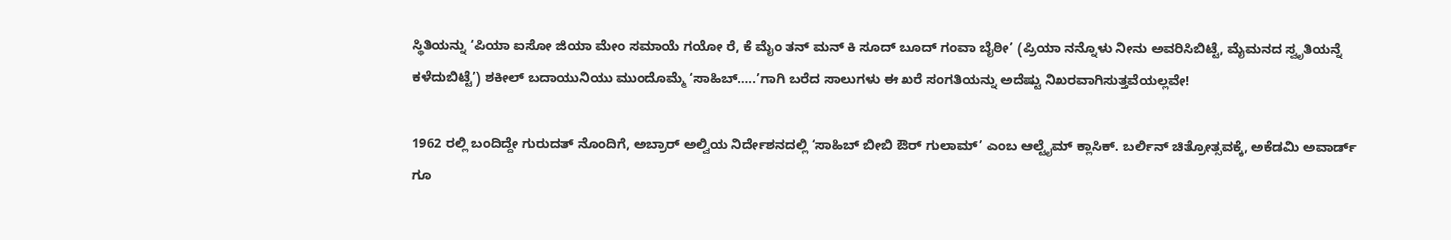ಸ್ಥಿತಿಯನ್ನು ‘ಪಿಯಾ ಐಸೋ ಜಿಯಾ ಮೇಂ ಸಮಾಯೆ ಗಯೋ ರೆ, ಕೆ ಮೈಂ ತನ್ ಮನ್ ಕಿ ಸೂದ್ ಬೂದ್ ಗಂವಾ ಬೈಠೀ’ (ಪ್ರಿಯಾ ನನ್ನೊಳು ನೀನು ಅವರಿಸಿಬಿಟ್ಟೆ, ಮೈಮನದ ಸ್ವೃತಿಯನ್ನೆ ಕಳೆದುಬಿಟ್ಟೆ’) ಶಕೀಲ್ ಬದಾಯುನಿಯು ಮುಂದೊಮ್ಮೆ ‘ಸಾಹಿಬ್…..’ಗಾಗಿ ಬರೆದ ಸಾಲುಗಳು ಈ ಖರೆ ಸಂಗತಿಯನ್ನು ಅದೆಷ್ಟು ನಿಖರವಾಗಿಸುತ್ತವೆಯಲ್ಲವೇ!

1962 ರಲ್ಲಿ ಬಂದಿದ್ದೇ ಗುರುದತ್ ನೊಂದಿಗೆ, ಅಬ್ರಾರ್ ಅಲ್ವಿಯ ನಿರ್ದೇಶನದಲ್ಲಿ ‘ಸಾಹಿಬ್ ಬೀಬಿ ಔರ್ ಗುಲಾಮ್’ ಎಂಬ ಆಲ್ಟೈಮ್ ಕ್ಲಾಸಿಕ್. ಬರ್ಲಿನ್ ಚಿತ್ರೋತ್ಸವಕ್ಕೆ, ಅಕೆಡಮಿ ಅವಾರ್ಡ್ ಗೂ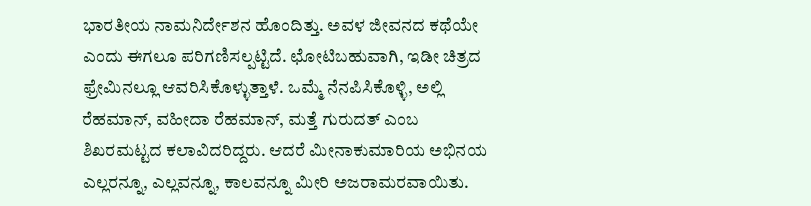ಭಾರತೀಯ ನಾಮನಿರ್ದೇಶನ ಹೊಂದಿತ್ತು. ಅವಳ ಜೀವನದ ಕಥೆಯೇ ಎಂದು ಈಗಲೂ ಪರಿಗಣಿಸಲ್ಪಟ್ಟಿದೆ. ಛೋಟಿಬಹುವಾಗಿ, ಇಡೀ ಚಿತ್ರದ ಫ್ರೇಮಿನಲ್ಲೂ ಆವರಿಸಿಕೊಳ್ಳುತ್ತಾಳೆ. ಒಮ್ಮೆ ನೆನಪಿಸಿಕೊಳ್ಳಿ, ಅಲ್ಲಿ ರೆಹಮಾನ್, ವಹೀದಾ ರೆಹಮಾನ್, ಮತ್ತೆ ಗುರುದತ್ ಎಂಬ ಶಿಖರಮಟ್ಟದ ಕಲಾವಿದರಿದ್ದರು. ಆದರೆ ಮೀನಾಕುಮಾರಿಯ ಅಭಿನಯ ಎಲ್ಲರನ್ನೂ, ಎಲ್ಲವನ್ನೂ, ಕಾಲವನ್ನೂ ಮೀರಿ ಅಜರಾಮರವಾಯಿತು.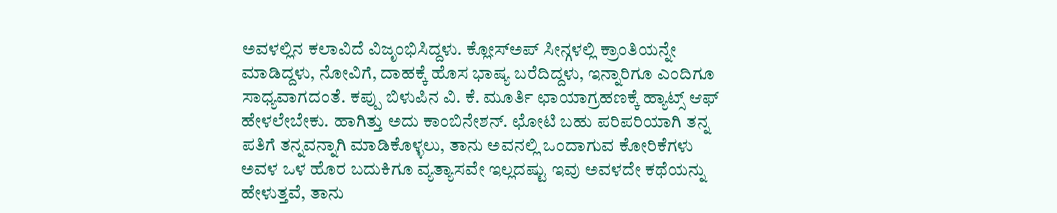ಅವಳಲ್ಲಿನ ಕಲಾವಿದೆ ವಿಜೃಂಭಿಸಿದ್ದಳು. ಕ್ಲೋಸ್ಅಪ್ ಸೀನ್ಗಳಲ್ಲಿ ಕ್ರಾಂತಿಯನ್ನೇ ಮಾಡಿದ್ದಳು, ನೋವಿಗೆ, ದಾಹಕ್ಕೆ ಹೊಸ ಭಾಷ್ಯ ಬರೆದಿದ್ದಳು, ಇನ್ನಾರಿಗೂ ಎಂದಿಗೂ ಸಾಧ್ಯವಾಗದಂತೆ. ಕಪ್ಪು ಬಿಳುಪಿನ ವಿ. ಕೆ. ಮೂರ್ತಿ ಛಾಯಾಗ್ರಹಣಕ್ಕೆ ಹ್ಯಾಟ್ಸ್ ಆಫ್ ಹೇಳಲೇಬೇಕು. ಹಾಗಿತ್ತು ಅದು ಕಾಂಬಿನೇಶನ್. ಛೋಟಿ ಬಹು ಪರಿಪರಿಯಾಗಿ ತನ್ನ ಪತಿಗೆ ತನ್ನವನ್ನಾಗಿ ಮಾಡಿಕೊಳ್ಳಲು, ತಾನು ಅವನಲ್ಲಿ ಒಂದಾಗುವ ಕೋರಿಕೆಗಳು ಅವಳ ಒಳ ಹೊರ ಬದುಕಿಗೂ ವ್ಯತ್ಯಾಸವೇ ಇಲ್ಲದಷ್ಟು ಇವು ಅವಳದೇ ಕಥೆಯನ್ನು ಹೇಳುತ್ತವೆ, ತಾನು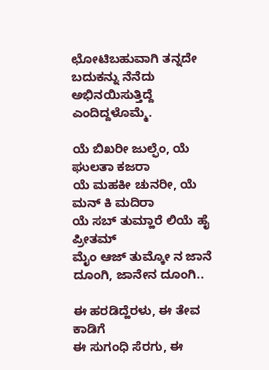ಛೋಟಿಬಹುವಾಗಿ ತನ್ನದೇ ಬದುಕನ್ನು ನೆನೆದು ಅಭಿನಯಿಸುತ್ತಿದ್ದೆ ಎಂದಿದ್ದಳೊಮ್ಮೆ.

ಯೆ ಬಿಖರೀ ಜುಲ್ಫೆಂ, ಯೆ ಘುಲತಾ ಕಜರಾ
ಯೆ ಮಹಕೀ ಚುನರೀ, ಯೆ ಮನ್ ಕಿ ಮದಿರಾ
ಯೆ ಸಬ್ ತುಮ್ಹಾರೆ ಲಿಯೆ ಹೈ ಪ್ರೀತಮ್
ಮೈಂ ಆಜ್ ತುಮ್ಕೋ ನ ಜಾನೆ ದೂಂಗಿ, ಜಾನೇನ ದೂಂಗಿ..

ಈ ಹರಡಿದ್ಹೆರಳು, ಈ ತೇವ ಕಾಡಿಗೆ
ಈ ಸುಗಂಧಿ ಸೆರಗು, ಈ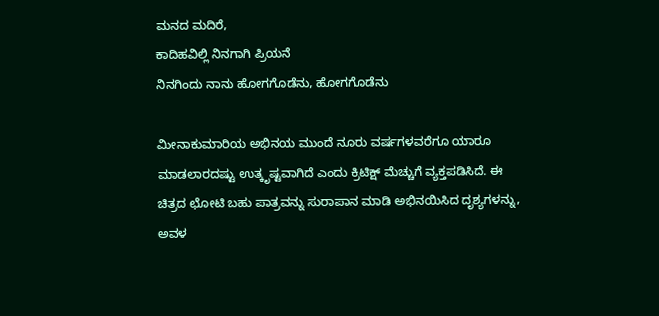ಮನದ ಮದಿರೆ,
ಕಾದಿಹವಿಲ್ಲಿ ನಿನಗಾಗಿ ಪ್ರಿಯನೆ
ನಿನಗಿಂದು ನಾನು ಹೋಗಗೊಡೆನು, ಹೋಗಗೊಡೆನು

ಮೀನಾಕುಮಾರಿಯ ಅಭಿನಯ ಮುಂದೆ ನೂರು ವರ್ಷಗಳವರೆಗೂ ಯಾರೂ ಮಾಡಲಾರದಷ್ಟು ಉತ್ಕೃಷ್ಟವಾಗಿದೆ ಎಂದು ಕ್ರಿಟಿಕ್ಷ್ ಮೆಚ್ಚುಗೆ ವ್ಯಕ್ತಪಡಿಸಿದೆ. ಈ ಚಿತ್ರದ ಛೋಟಿ ಬಹು ಪಾತ್ರವನ್ನು ಸುರಾಪಾನ ಮಾಡಿ ಅಭಿನಯಿಸಿದ ದೃಶ್ಯಗಳನ್ನು, ಅವಳ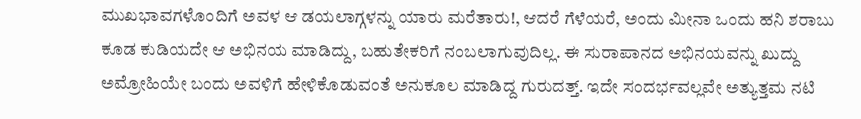ಮುಖಭಾವಗಳೊಂದಿಗೆ ಅವಳ ಆ ಡಯಲಾಗ್ಗಳನ್ನು ಯಾರು ಮರೆತಾರು!, ಆದರೆ ಗೆಳೆಯರೆ, ಅಂದು ಮೀನಾ ಒಂದು ಹನಿ ಶರಾಬು ಕೂಡ ಕುಡಿಯದೇ ಆ ಅಭಿನಯ ಮಾಡಿದ್ದು, ಬಹುತೇಕರಿಗೆ ನಂಬಲಾಗುವುದಿಲ್ಲ. ಈ ಸುರಾಪಾನದ ಅಭಿನಯವನ್ನು ಖುದ್ದು ಅಮ್ರೋಹಿಯೇ ಬಂದು ಅವಳಿಗೆ ಹೇಳಿಕೊಡುವಂತೆ ಅನುಕೂಲ ಮಾಡಿದ್ದ ಗುರುದತ್ತ್. ಇದೇ ಸಂದರ್ಭವಲ್ಲವೇ ಅತ್ಯುತ್ತಮ ನಟಿ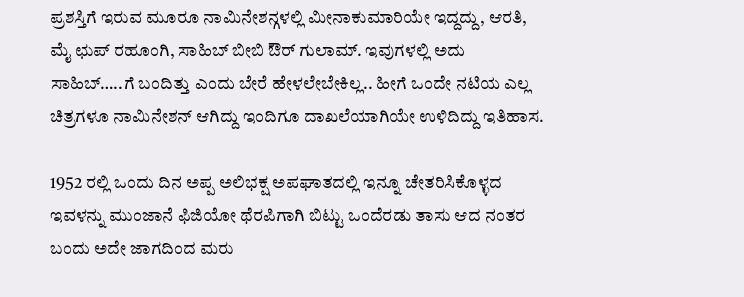ಪ್ರಶಸ್ತಿಗೆ ಇರುವ ಮೂರೂ ನಾಮಿನೇಶನ್ಗಳಲ್ಲಿ ಮೀನಾಕುಮಾರಿಯೇ ಇದ್ದದ್ದು, ಆರತಿ, ಮೈ ಛುಪ್ ರಹೂಂಗಿ, ಸಾಹಿಬ್ ಬೀಬಿ ಔರ್ ಗುಲಾಮ್. ಇವುಗಳಲ್ಲಿ ಅದು ಸಾಹಿಬ್…..ಗೆ ಬಂದಿತ್ತು ಎಂದು ಬೇರೆ ಹೇಳಲೇಬೇಕಿಲ್ಲ.. ಹೀಗೆ ಒಂದೇ ನಟಿಯ ಎಲ್ಲ ಚಿತ್ರಗಳೂ ನಾಮಿನೇಶನ್ ಆಗಿದ್ದು ಇಂದಿಗೂ ದಾಖಲೆಯಾಗಿಯೇ ಉಳಿದಿದ್ದು ಇತಿಹಾಸ.

1952 ರಲ್ಲಿ ಒಂದು ದಿನ ಅಪ್ಪ ಅಲಿಭಕ್ಷ ಅಪಘಾತದಲ್ಲಿ ಇನ್ನೂ ಚೇತರಿಸಿಕೊಳ್ಳದ ಇವಳನ್ನು ಮುಂಜಾನೆ ಫಿಜಿಯೋ ಥೆರಪಿಗಾಗಿ ಬಿಟ್ಟು ಒಂದೆರಡು ತಾಸು ಆದ ನಂತರ ಬಂದು ಅದೇ ಜಾಗದಿಂದ ಮರು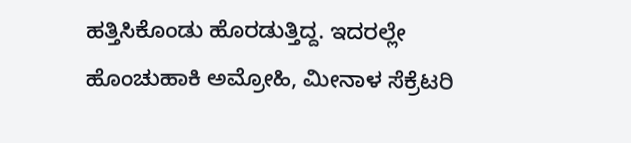ಹತ್ತಿಸಿಕೊಂಡು ಹೊರಡುತ್ತಿದ್ದ. ಇದರಲ್ಲೇ ಹೊಂಚುಹಾಕಿ ಅಮ್ರೋಹಿ, ಮೀನಾಳ ಸೆಕ್ರೆಟರಿ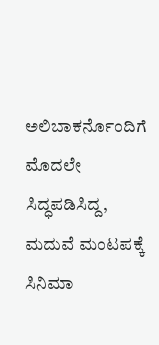ಅಲಿಬಾಕರ್ನೊಂದಿಗೆ ಮೊದಲೇ ಸಿದ್ಧಪಡಿಸಿದ್ದ, ಮದುವೆ ಮಂಟಪಕ್ಕೆ ಸಿನಿಮಾ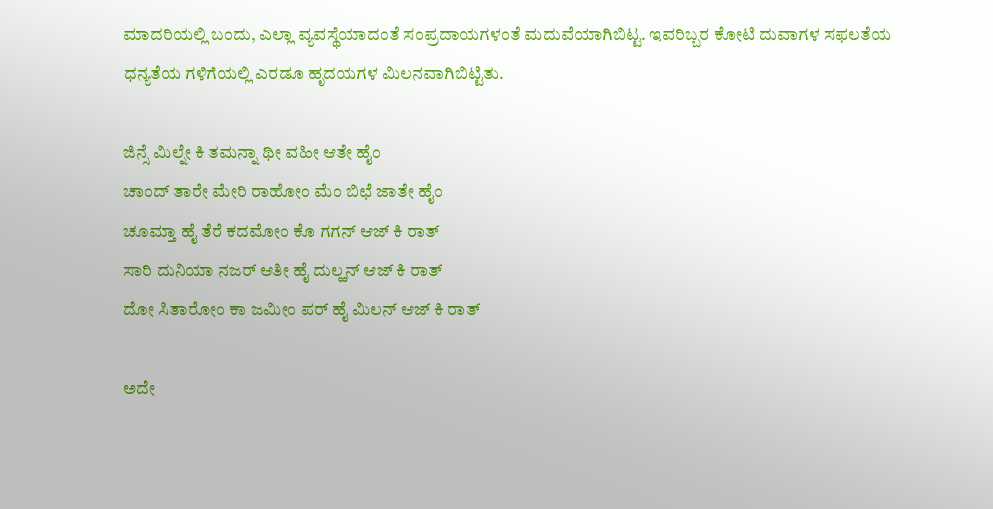ಮಾದರಿಯಲ್ಲಿ ಬಂದು, ಎಲ್ಲಾ ವ್ಯವಸ್ಥೆಯಾದಂತೆ ಸಂಪ್ರದಾಯಗಳಂತೆ ಮದುವೆಯಾಗಿಬಿಟ್ಟ. ಇವರಿಬ್ಬರ ಕೋಟಿ ದುವಾಗಳ ಸಫಲತೆಯ ಧನ್ಯತೆಯ ಗಳಿಗೆಯಲ್ಲಿ ಎರಡೂ ಹೃದಯಗಳ ಮಿಲನವಾಗಿಬಿಟ್ಟಿತು.

ಜಿನ್ಸೆ ಮಿಲ್ನೇ ಕಿ ತಮನ್ನಾ ಥೀ ವಹೀ ಆತೇ ಹೈಂ
ಚಾಂದ್ ತಾರೇ ಮೇರಿ ರಾಹೋಂ ಮೆಂ ಬಿಛೆ ಜಾತೇ ಹೈಂ
ಚೂಮ್ತಾ ಹೈ ತೆರೆ ಕದಮೋಂ ಕೊ ಗಗನ್ ಆಜ್ ಕಿ ರಾತ್
ಸಾರಿ ದುನಿಯಾ ನಜರ್ ಆತೀ ಹೈ ದುಲ್ಹನ್ ಆಜ್ ಕಿ ರಾತ್
ದೋ ಸಿತಾರೋಂ ಕಾ ಜಮೀಂ ಪರ್ ಹೈ ಮಿಲನ್ ಆಜ್ ಕಿ ರಾತ್

ಅದೇ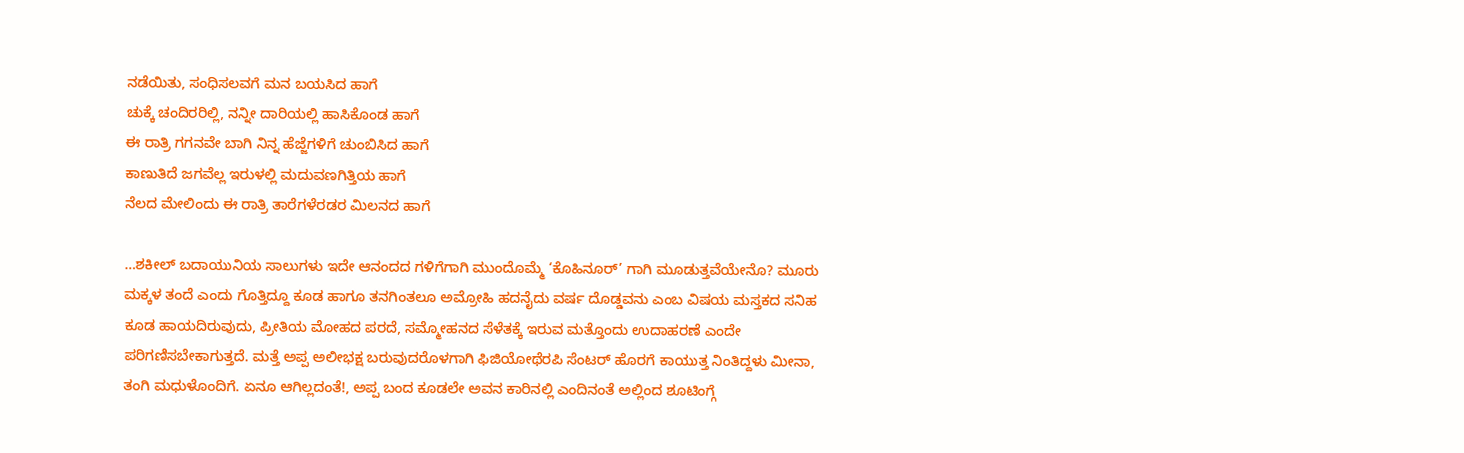ನಡೆಯಿತು, ಸಂಧಿಸಲವಗೆ ಮನ ಬಯಸಿದ ಹಾಗೆ
ಚುಕ್ಕೆ ಚಂದಿರರಿಲ್ಲಿ, ನನ್ನೀ ದಾರಿಯಲ್ಲಿ ಹಾಸಿಕೊಂಡ ಹಾಗೆ
ಈ ರಾತ್ರಿ ಗಗನವೇ ಬಾಗಿ ನಿನ್ನ ಹೆಜ್ಜೆಗಳಿಗೆ ಚುಂಬಿಸಿದ ಹಾಗೆ
ಕಾಣುತಿದೆ ಜಗವೆಲ್ಲ ಇರುಳಲ್ಲಿ ಮದುವಣಗಿತ್ತಿಯ ಹಾಗೆ
ನೆಲದ ಮೇಲಿಂದು ಈ ರಾತ್ರಿ ತಾರೆಗಳೆರಡರ ಮಿಲನದ ಹಾಗೆ

…ಶಕೀಲ್ ಬದಾಯುನಿಯ ಸಾಲುಗಳು ಇದೇ ಆನಂದದ ಗಳಿಗೆಗಾಗಿ ಮುಂದೊಮ್ಮೆ ‘ಕೊಹಿನೂರ್’ ಗಾಗಿ ಮೂಡುತ್ತವೆಯೇನೊ? ಮೂರು ಮಕ್ಕಳ ತಂದೆ ಎಂದು ಗೊತ್ತಿದ್ದೂ ಕೂಡ ಹಾಗೂ ತನಗಿಂತಲೂ ಅಮ್ರೋಹಿ ಹದನೈದು ವರ್ಷ ದೊಡ್ಡವನು ಎಂಬ ವಿಷಯ ಮಸ್ತಕದ ಸನಿಹ ಕೂಡ ಹಾಯದಿರುವುದು, ಪ್ರೀತಿಯ ಮೋಹದ ಪರದೆ, ಸಮ್ಮೋಹನದ ಸೆಳೆತಕ್ಕೆ ಇರುವ ಮತ್ತೊಂದು ಉದಾಹರಣೆ ಎಂದೇ ಪರಿಗಣಿಸಬೇಕಾಗುತ್ತದೆ. ಮತ್ತೆ ಅಪ್ಪ ಅಲೀಭಕ್ಷ ಬರುವುದರೊಳಗಾಗಿ ಫಿಜಿಯೋಥೆರಪಿ ಸೆಂಟರ್ ಹೊರಗೆ ಕಾಯುತ್ತ ನಿಂತಿದ್ದಳು ಮೀನಾ, ತಂಗಿ ಮಧುಳೊಂದಿಗೆ. ಏನೂ ಆಗಿಲ್ಲದಂತೆ!, ಅಪ್ಪ ಬಂದ ಕೂಡಲೇ ಅವನ ಕಾರಿನಲ್ಲಿ ಎಂದಿನಂತೆ ಅಲ್ಲಿಂದ ಶೂಟಿಂಗ್ಗೆ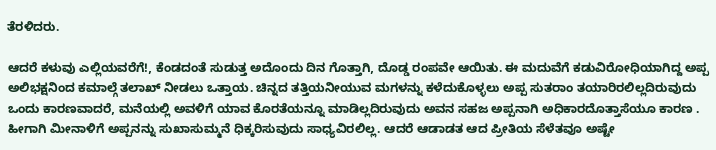ತೆರಳಿದರು.

ಆದರೆ ಕಳುವು ಎಲ್ಲಿಯವರೆಗೆ!, ಕೆಂಡದಂತೆ ಸುಡುತ್ತ ಅದೊಂದು ದಿನ ಗೊತ್ತಾಗಿ, ದೊಡ್ಡ ರಂಪವೇ ಆಯಿತು. ಈ ಮದುವೆಗೆ ಕಡುವಿರೋಧಿಯಾಗಿದ್ದ ಅಪ್ಪ ಅಲಿಭಕ್ಷನಿಂದ ಕಮಾಲ್ಗೆ ತಲಾಖ್ ನೀಡಲು ಒತ್ತಾಯ. ಚಿನ್ನದ ತತ್ತಿಯನೀಯುವ ಮಗಳನ್ನು ಕಳೆದುಕೊಳ್ಳಲು ಅಪ್ಪ ಸುತರಾಂ ತಯಾರಿರಲಿಲ್ಲದಿರುವುದು ಒಂದು ಕಾರಣವಾದರೆ, ಮನೆಯಲ್ಲಿ ಅವಳಿಗೆ ಯಾವ ಕೊರತೆಯನ್ನೂ ಮಾಡಿಲ್ಲದಿರುವುದು ಅವನ ಸಹಜ ಅಪ್ಪನಾಗಿ ಅಧಿಕಾರದೊತ್ತಾಸೆಯೂ ಕಾರಣ . ಹೀಗಾಗಿ ಮೀನಾಳಿಗೆ ಅಪ್ಪನನ್ನು ಸುಖಾಸುಮ್ಮನೆ ಧಿಕ್ಕರಿಸುವುದು ಸಾಧ್ಯವಿರಲಿಲ್ಲ. ಆದರೆ ಆಡಾಡತ ಆದ ಪ್ರೀತಿಯ ಸೆಳೆತವೂ ಅಷ್ಟೇ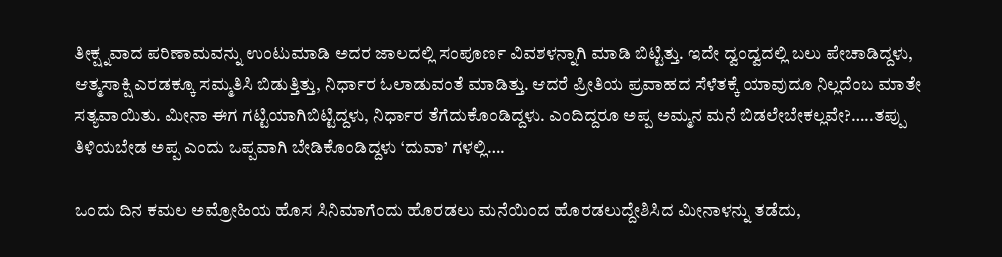ತೀಕ್ಷ್ನವಾದ ಪರಿಣಾಮವನ್ನು ಉಂಟುಮಾಡಿ ಅದರ ಜಾಲದಲ್ಲಿ ಸಂಪೂರ್ಣ ವಿವಶಳನ್ನಾಗಿ ಮಾಡಿ ಬಿಟ್ಟಿತ್ತು. ಇದೇ ದ್ವಂದ್ವದಲ್ಲಿ ಬಲು ಪೇಚಾಡಿದ್ದಳು, ಆತ್ಮಸಾಕ್ಷಿ ಎರಡಕ್ಕೂ ಸಮ್ಮತಿಸಿ ಬಿಡುತ್ತಿತ್ತು, ನಿರ್ಧಾರ ಓಲಾಡುವಂತೆ ಮಾಡಿತ್ತು. ಆದರೆ ಪ್ರೀತಿಯ ಪ್ರವಾಹದ ಸೆಳೆತಕ್ಕೆ ಯಾವುದೂ ನಿಲ್ಲದೆಂಬ ಮಾತೇ ಸತ್ಯವಾಯಿತು. ಮೀನಾ ಈಗ ಗಟ್ಟಿಯಾಗಿಬಿಟ್ಟಿದ್ದಳು, ನಿರ್ಧಾರ ತೆಗೆದುಕೊಂಡಿದ್ದಳು. ಎಂದಿದ್ದರೂ ಅಪ್ಪ ಅಮ್ಮನ ಮನೆ ಬಿಡಲೇಬೇಕಲ್ಲವೇ?…..ತಪ್ಪು ತಿಳಿಯಬೇಡ ಅಪ್ಪ ಎಂದು ಒಪ್ಪವಾಗಿ ಬೇಡಿಕೊಂಡಿದ್ದಳು ‘ದುವಾ’ ಗಳಲ್ಲಿ….

ಒಂದು ದಿನ ಕಮಲ ಅಮ್ರೋಹಿಯ ಹೊಸ ಸಿನಿಮಾಗೆಂದು ಹೊರಡಲು ಮನೆಯಿಂದ ಹೊರಡಲುದ್ದೇಶಿಸಿದ ಮೀನಾಳನ್ನು ತಡೆದು,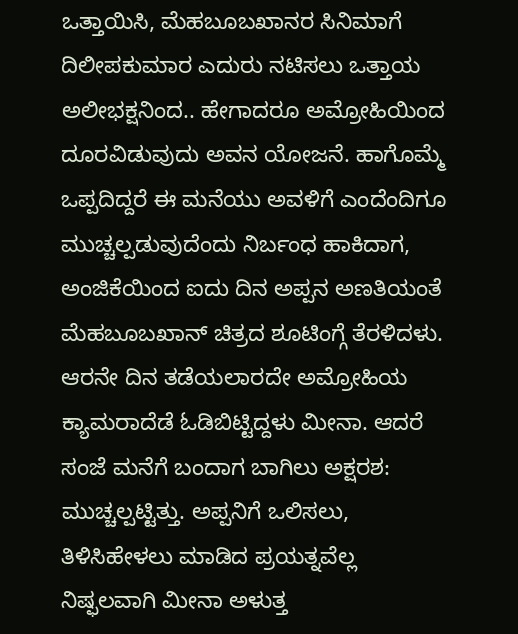ಒತ್ತಾಯಿಸಿ, ಮೆಹಬೂಬಖಾನರ ಸಿನಿಮಾಗೆ ದಿಲೀಪಕುಮಾರ ಎದುರು ನಟಿಸಲು ಒತ್ತಾಯ ಅಲೀಭಕ್ಷನಿಂದ.. ಹೇಗಾದರೂ ಅಮ್ರೋಹಿಯಿಂದ ದೂರವಿಡುವುದು ಅವನ ಯೋಜನೆ. ಹಾಗೊಮ್ಮೆ ಒಪ್ಪದಿದ್ದರೆ ಈ ಮನೆಯು ಅವಳಿಗೆ ಎಂದೆಂದಿಗೂ ಮುಚ್ಚಲ್ಪಡುವುದೆಂದು ನಿರ್ಬಂಧ ಹಾಕಿದಾಗ, ಅಂಜಿಕೆಯಿಂದ ಐದು ದಿನ ಅಪ್ಪನ ಅಣತಿಯಂತೆ ಮೆಹಬೂಬಖಾನ್ ಚಿತ್ರದ ಶೂಟಿಂಗ್ಗೆ ತೆರಳಿದಳು. ಆರನೇ ದಿನ ತಡೆಯಲಾರದೇ ಅಮ್ರೋಹಿಯ ಕ್ಯಾಮರಾದೆಡೆ ಓಡಿಬಿಟ್ಟಿದ್ದಳು ಮೀನಾ. ಆದರೆ ಸಂಜೆ ಮನೆಗೆ ಬಂದಾಗ ಬಾಗಿಲು ಅಕ್ಷರಶ: ಮುಚ್ಚಲ್ಪಟ್ಟಿತ್ತು. ಅಪ್ಪನಿಗೆ ಒಲಿಸಲು, ತಿಳಿಸಿಹೇಳಲು ಮಾಡಿದ ಪ್ರಯತ್ನವೆಲ್ಲ ನಿಷ್ಫಲವಾಗಿ ಮೀನಾ ಅಳುತ್ತ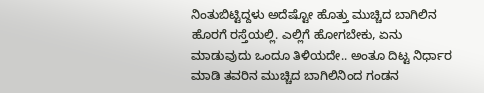ನಿಂತುಬಿಟ್ಟಿದ್ದಳು ಅದೆಷ್ಟೋ ಹೊತ್ತು ಮುಚ್ಚಿದ ಬಾಗಿಲಿನ ಹೊರಗೆ ರಸ್ತೆಯಲ್ಲಿ. ಎಲ್ಲಿಗೆ ಹೋಗಬೇಕು, ಏನು ಮಾಡುವುದು ಒಂದೂ ತಿಳಿಯದೇ.. ಅಂತೂ ದಿಟ್ಟ ನಿರ್ಧಾರ ಮಾಡಿ ತವರಿನ ಮುಚ್ಚಿದ ಬಾಗಿಲಿನಿಂದ ಗಂಡನ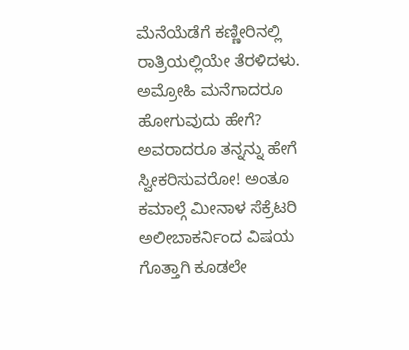ಮೆನೆಯೆಡೆಗೆ ಕಣ್ಣೀರಿನಲ್ಲಿ ರಾತ್ರಿಯಲ್ಲಿಯೇ ತೆರಳಿದಳು. ಅಮ್ರೋಹಿ ಮನೆಗಾದರೂ ಹೋಗುವುದು ಹೇಗೆ? ಅವರಾದರೂ ತನ್ನನ್ನು ಹೇಗೆ ಸ್ವೀಕರಿಸುವರೋ! ಅಂತೂ ಕಮಾಲ್ಗೆ ಮೀನಾಳ ಸೆಕ್ರೆಟರಿ ಅಲೀಬಾಕರ್ನಿಂದ ವಿಷಯ ಗೊತ್ತಾಗಿ ಕೂಡಲೇ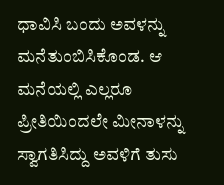ಧಾವಿಸಿ ಬಂದು ಅವಳನ್ನು ಮನೆತುಂಬಿಸಿಕೊಂಡ. ಆ ಮನೆಯಲ್ಲಿ ಎಲ್ಲರೂ ಪ್ರೀತಿಯಿಂದಲೇ ಮೀನಾಳನ್ನು ಸ್ವಾಗತಿಸಿದ್ದು ಅವಳಿಗೆ ತುಸು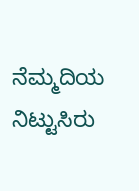ನೆಮ್ಮದಿಯ ನಿಟ್ಟುಸಿರು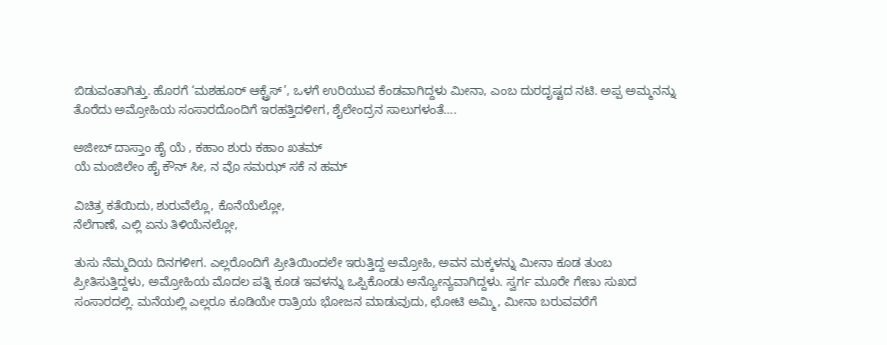ಬಿಡುವಂತಾಗಿತ್ತು. ಹೊರಗೆ ‘ಮಶಹೂರ್ ಆಕ್ಟ್ರೆಸ್’, ಒಳಗೆ ಉರಿಯುವ ಕೆಂಡವಾಗಿದ್ದಳು ಮೀನಾ, ಎಂಬ ದುರದೃಷ್ಟದ ನಟಿ. ಅಪ್ಪ ಅಮ್ಮನನ್ನು ತೊರೆದು ಅಮ್ರೋಹಿಯ ಸಂಸಾರದೊಂದಿಗೆ ಇರಹತ್ತಿದಳೀಗ, ಶೈಲೇಂದ್ರನ ಸಾಲುಗಳಂತೆ….

ಅಜೀಬ್ ದಾಸ್ತಾಂ ಹೈ ಯೆ , ಕಹಾಂ ಶುರು ಕಹಾಂ ಖತಮ್
ಯೆ ಮಂಜಿಲೇಂ ಹೈ ಕೌನ್ ಸೀ, ನ ವೊ ಸಮಝ್ ಸಕೆ ನ ಹಮ್

ವಿಚಿತ್ರ ಕತೆಯಿದು, ಶುರುವೆಲ್ಲೊ, ಕೊನೆಯೆಲ್ಲೋ,
ನೆಲೆಗಾಣೆ, ಎಲ್ಲಿ ಏನು ತಿಳಿಯೆನಲ್ಲೋ,

ತುಸು ನೆಮ್ಮದಿಯ ದಿನಗಳೀಗ. ಎಲ್ಲರೊಂದಿಗೆ ಪ್ರೀತಿಯಿಂದಲೇ ಇರುತ್ತಿದ್ದ ಅಮ್ರೋಹಿ, ಅವನ ಮಕ್ಕಳನ್ನು ಮೀನಾ ಕೂಡ ತುಂಬ ಪ್ರೀತಿಸುತ್ತಿದ್ದಳು, ಅಮ್ರೋಹಿಯ ಮೊದಲ ಪತ್ನಿ ಕೂಡ ಇವಳನ್ನು ಒಪ್ಪಿಕೊಂಡು ಅನ್ಯೋನ್ಯವಾಗಿದ್ದಳು. ಸ್ವರ್ಗ ಮೂರೇ ಗೇಣು ಸುಖದ ಸಂಸಾರದಲ್ಲಿ. ಮನೆಯಲ್ಲಿ ಎಲ್ಲರೂ ಕೂಡಿಯೇ ರಾತ್ರಿಯ ಭೋಜನ ಮಾಡುವುದು, ಛೋಟಿ ಅಮ್ಮಿ, ಮೀನಾ ಬರುವವರೆಗೆ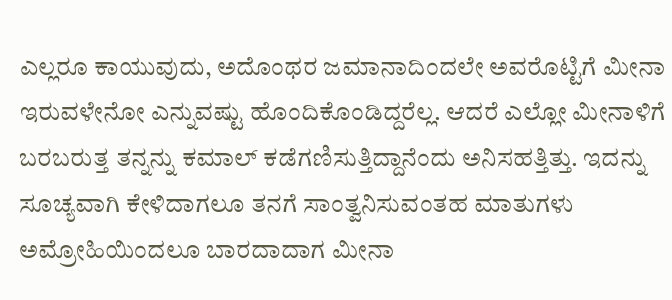ಎಲ್ಲರೂ ಕಾಯುವುದು, ಅದೊಂಥರ ಜಮಾನಾದಿಂದಲೇ ಅವರೊಟ್ಟಿಗೆ ಮೀನಾ ಇರುವಳೇನೋ ಎನ್ನುವಷ್ಟು ಹೊಂದಿಕೊಂಡಿದ್ದರೆಲ್ಲ. ಆದರೆ ಎಲ್ಲೋ ಮೀನಾಳಿಗೆ ಬರಬರುತ್ತ ತನ್ನನ್ನು ಕಮಾಲ್ ಕಡೆಗಣಿಸುತ್ತಿದ್ದಾನೆಂದು ಅನಿಸಹತ್ತಿತ್ತು. ಇದನ್ನು ಸೂಚ್ಯವಾಗಿ ಕೇಳಿದಾಗಲೂ ತನಗೆ ಸಾಂತ್ವನಿಸುವಂತಹ ಮಾತುಗಳು ಅಮ್ರೋಹಿಯಿಂದಲೂ ಬಾರದಾದಾಗ ಮೀನಾ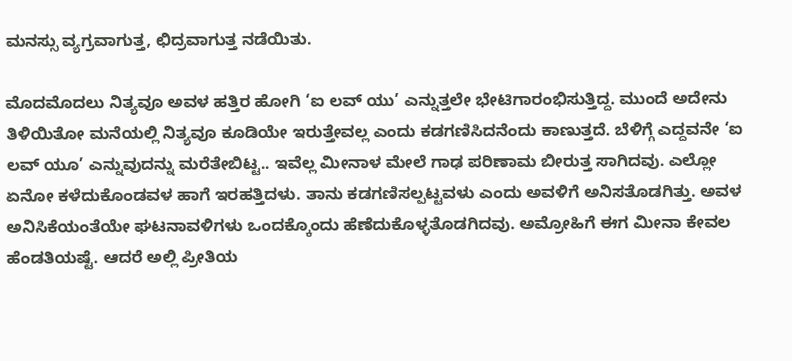ಮನಸ್ಸು ವ್ಯಗ್ರವಾಗುತ್ತ, ಛಿದ್ರವಾಗುತ್ತ ನಡೆಯಿತು.

ಮೊದಮೊದಲು ನಿತ್ಯವೂ ಅವಳ ಹತ್ತಿರ ಹೋಗಿ ‘ಐ ಲವ್ ಯು’ ಎನ್ನುತ್ತಲೇ ಭೇಟಿಗಾರಂಭಿಸುತ್ತಿದ್ದ. ಮುಂದೆ ಅದೇನು ತಿಳಿಯಿತೋ ಮನೆಯಲ್ಲಿ ನಿತ್ಯವೂ ಕೂಡಿಯೇ ಇರುತ್ತೇವಲ್ಲ ಎಂದು ಕಡಗಣಿಸಿದನೆಂದು ಕಾಣುತ್ತದೆ. ಬೆಳಿಗ್ಗೆ ಎದ್ದವನೇ ‘ಐ ಲವ್ ಯೂ’ ಎನ್ನುವುದನ್ನು ಮರೆತೇಬಿಟ್ಟ.. ಇವೆಲ್ಲ ಮೀನಾಳ ಮೇಲೆ ಗಾಢ ಪರಿಣಾಮ ಬೀರುತ್ತ ಸಾಗಿದವು. ಎಲ್ಲೋ ಏನೋ ಕಳೆದುಕೊಂಡವಳ ಹಾಗೆ ಇರಹತ್ತಿದಳು. ತಾನು ಕಡಗಣಿಸಲ್ಪಟ್ಟವಳು ಎಂದು ಅವಳಿಗೆ ಅನಿಸತೊಡಗಿತ್ತು. ಅವಳ ಅನಿಸಿಕೆಯಂತೆಯೇ ಘಟನಾವಳಿಗಳು ಒಂದಕ್ಕೊಂದು ಹೆಣೆದುಕೊಳ್ಳತೊಡಗಿದವು. ಅಮ್ರೋಹಿಗೆ ಈಗ ಮೀನಾ ಕೇವಲ ಹೆಂಡತಿಯಷ್ಟೆ. ಆದರೆ ಅಲ್ಲಿ ಪ್ರೀತಿಯ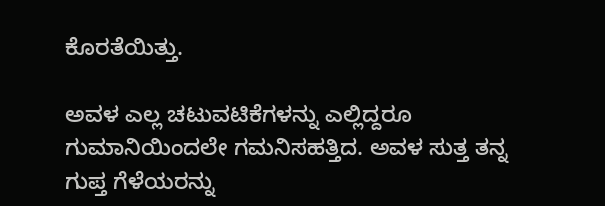ಕೊರತೆಯಿತ್ತು.

ಅವಳ ಎಲ್ಲ ಚಟುವಟಿಕೆಗಳನ್ನು ಎಲ್ಲಿದ್ದರೂ ಗುಮಾನಿಯಿಂದಲೇ ಗಮನಿಸಹತ್ತಿದ. ಅವಳ ಸುತ್ತ ತನ್ನ ಗುಪ್ತ ಗೆಳೆಯರನ್ನು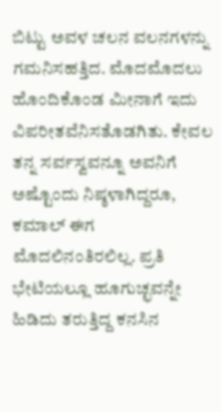ಬಿಟ್ಟು ಅವಳ ಚಲನ ವಲನಗಳನ್ನು ಗಮನಿಸಹತ್ತಿದ. ಮೊದಮೊದಲು ಹೊಂದಿಕೊಂಡ ಮೀನಾಗೆ ಇದು ವಿಪರೀತವೆನಿಸತೊಡಗಿತು. ಕೇವಲ ತನ್ನ ಸರ್ವಸ್ವವನ್ನೂ ಅವನಿಗೆ ಅಷ್ಟೊಂದು ನಿಷ್ಠಳಾಗಿದ್ದರೂ, ಕಮಾಲ್ ಈಗ ಮೊದಲಿನಂತಿರಲಿಲ್ಲ. ಪ್ರತಿ ಭೇಟಿಯಲ್ಲೂ ಹೂಗುಚ್ಛವನ್ನೇ ಹಿಡಿದು ತರುತ್ತಿದ್ದ ಕನಸಿನ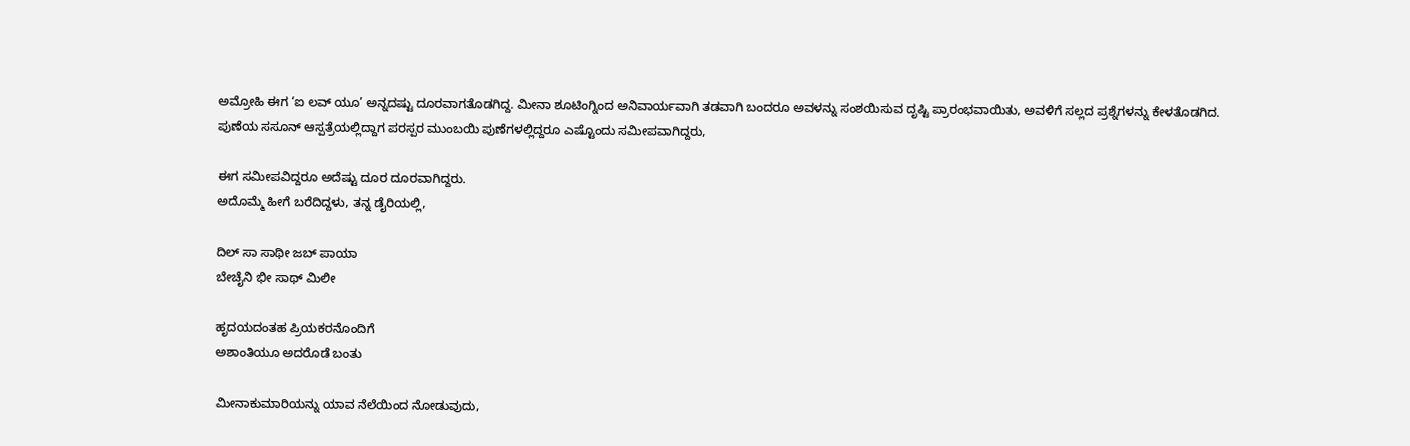ಅಮ್ರೋಹಿ ಈಗ ‘ಐ ಲವ್ ಯೂ’ ಅನ್ನದಷ್ಟು ದೂರವಾಗತೊಡಗಿದ್ದ. ಮೀನಾ ಶೂಟಿಂಗ್ನಿಂದ ಅನಿವಾರ್ಯವಾಗಿ ತಡವಾಗಿ ಬಂದರೂ ಅವಳನ್ನು ಸಂಶಯಿಸುವ ದೃಷ್ಟಿ ಪ್ರಾರಂಭವಾಯಿತು, ಅವಳಿಗೆ ಸಲ್ಲದ ಪ್ರಶ್ನೆಗಳನ್ನು ಕೇಳತೊಡಗಿದ. ಪುಣೆಯ ಸಸೂನ್ ಆಸ್ಪತ್ರೆಯಲ್ಲಿದ್ದಾಗ ಪರಸ್ಪರ ಮುಂಬಯಿ ಪುಣೆಗಳಲ್ಲಿದ್ದರೂ ಎಷ್ಟೊಂದು ಸಮೀಪವಾಗಿದ್ದರು,

ಈಗ ಸಮೀಪವಿದ್ದರೂ ಅದೆಷ್ಟು ದೂರ ದೂರವಾಗಿದ್ದರು.
ಅದೊಮ್ಮೆ ಹೀಗೆ ಬರೆದಿದ್ದಳು, ತನ್ನ ಡೈರಿಯಲ್ಲಿ,

ದಿಲ್ ಸಾ ಸಾಥೀ ಜಬ್ ಪಾಯಾ
ಬೇಚೈನಿ ಭೀ ಸಾಥ್ ಮಿಲೀ

ಹೃದಯದಂತಹ ಪ್ರಿಯಕರನೊಂದಿಗೆ
ಅಶಾಂತಿಯೂ ಅದರೊಡೆ ಬಂತು

ಮೀನಾಕುಮಾರಿಯನ್ನು ಯಾವ ನೆಲೆಯಿಂದ ನೋಡುವುದು,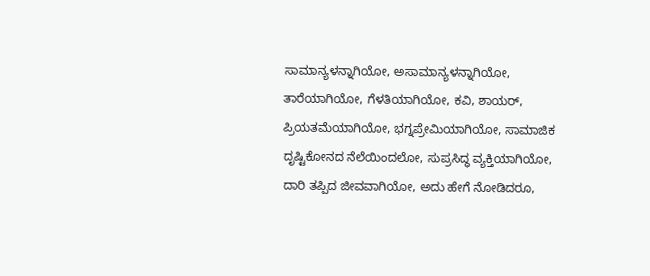ಸಾಮಾನ್ಯಳನ್ನಾಗಿಯೋ, ಅಸಾಮಾನ್ಯಳನ್ನಾಗಿಯೋ, ತಾರೆಯಾಗಿಯೋ, ಗೆಳತಿಯಾಗಿಯೋ, ಕವಿ, ಶಾಯರ್, ಪ್ರಿಯತಮೆಯಾಗಿಯೋ, ಭಗ್ನಪ್ರೇಮಿಯಾಗಿಯೋ, ಸಾಮಾಜಿಕ ದೃಷ್ಟಿಕೋನದ ನೆಲೆಯಿಂದಲೋ, ಸುಪ್ರಸಿದ್ಧ ವ್ಯಕ್ತಿಯಾಗಿಯೋ, ದಾರಿ ತಪ್ಪಿದ ಜೀವವಾಗಿಯೋ, ಅದು ಹೇಗೆ ನೋಡಿದರೂ,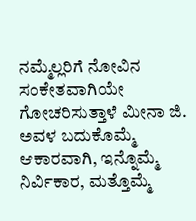ನಮ್ಮೆಲ್ಲರಿಗೆ ನೋವಿನ ಸಂಕೇತವಾಗಿಯೇ ಗೋಚರಿಸುತ್ತಾಳೆ ಮೀನಾ ಜಿ. ಅವಳ ಬದುಕೊಮ್ಮೆ ಆಕಾರವಾಗಿ, ಇನ್ನೊಮ್ಮೆ ನಿರ್ವಿಕಾರ, ಮತ್ತೊಮ್ಮೆ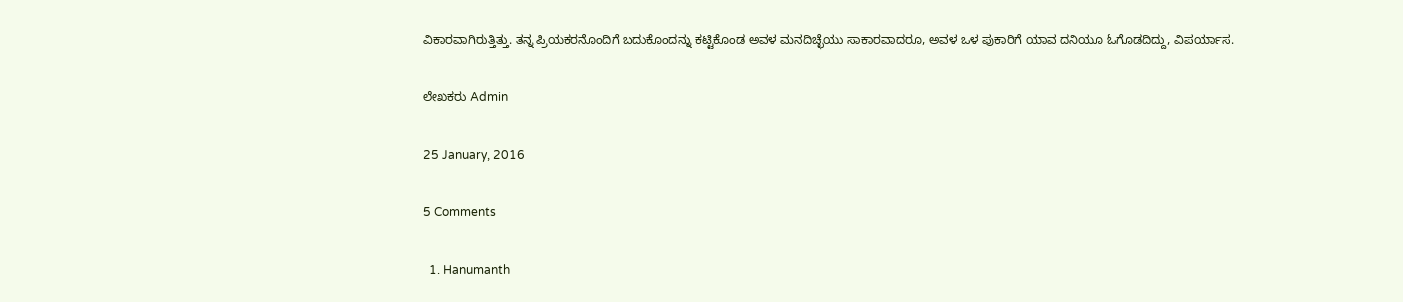ವಿಕಾರವಾಗಿರುತ್ತಿತ್ತು. ತನ್ನ ಪ್ರಿಯಕರನೊಂದಿಗೆ ಬದುಕೊಂದನ್ನು ಕಟ್ಟಿಕೊಂಡ ಅವಳ ಮನದಿಚ್ಛೆಯು ಸಾಕಾರವಾದರೂ, ಅವಳ ಒಳ ಪುಕಾರಿಗೆ ಯಾವ ದನಿಯೂ ಓಗೊಡದಿದ್ದು, ವಿಪರ್ಯಾಸ.

ಲೇಖಕರು Admin

25 January, 2016

5 Comments

  1. Hanumanth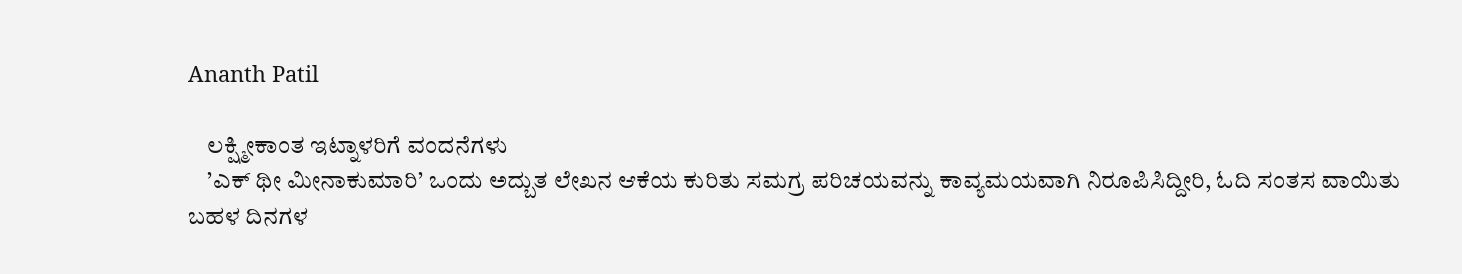Ananth Patil

    ಲಕ್ಷ್ಮೀಕಾಂತ ಇಟ್ನಾಳರಿಗೆ ವಂದನೆಗಳು
    ’ಎಕ್‌ ಥೀ ಮೀನಾಕುಮಾರಿ’ ಒಂದು ಅದ್ಬುತ ಲೇಖನ ಆಕೆಯ ಕುರಿತು ಸಮಗ್ರ ಪರಿಚಯವನ್ನು ಕಾವ್ಯಮಯವಾಗಿ ನಿರೂಪಿಸಿದ್ದೀರಿ, ಓದಿ ಸಂತಸ ವಾಯಿತು ಬಹಳ ದಿನಗಳ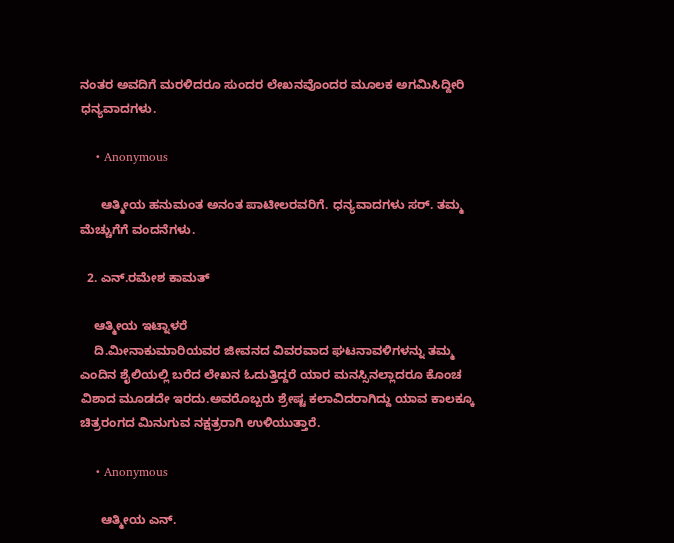ನಂತರ ಅವದಿಗೆ ಮರಳಿದರೂ ಸುಂದರ ಲೇಖನವೊಂದರ ಮೂಲಕ ಅಗಮಿಸಿದ್ದೀರಿ ಧನ್ಯವಾದಗಳು.

    • Anonymous

      ಆತ್ಮೀಯ ಹನುಮಂತ ಅನಂತ ಪಾಟೀಲರವರಿಗೆ. ಧನ್ಯವಾದಗಳು ಸರ್. ತಮ್ಮ ಮೆಚ್ಚುಗೆಗೆ ವಂದನೆಗಳು.

  2. ಎನ್.ರಮೇಶ ಕಾಮತ್

    ಆತ್ಮೀಯ ಇಟ್ನಾಳರೆ
    ದಿ.ಮೀನಾಕುಮಾರಿಯವರ ಜೀವನದ ವಿವರವಾದ ಘಟನಾವಳಿಗಳನ್ನು ತಮ್ಮ ಎಂದಿನ ಶೈಲಿಯಲ್ಲಿ ಬರೆದ ಲೇಖನ ಓದುತ್ತಿದ್ದರೆ ಯಾರ ಮನಸ್ಸಿನಲ್ಲಾದರೂ ಕೊಂಚ ವಿಶಾದ ಮೂಡದೇ ಇರದು.ಅವರೊಬ್ಬರು ಶ್ರೇಷ್ಟ ಕಲಾವಿದರಾಗಿದ್ದು ಯಾವ ಕಾಲಕ್ಕೂ ಚಿತ್ರರಂಗದ ಮಿನುಗುವ ನಕ್ಷತ್ರರಾಗಿ ಉಳಿಯುತ್ತಾರೆ.

    • Anonymous

      ಆತ್ಮೀಯ ಎನ್.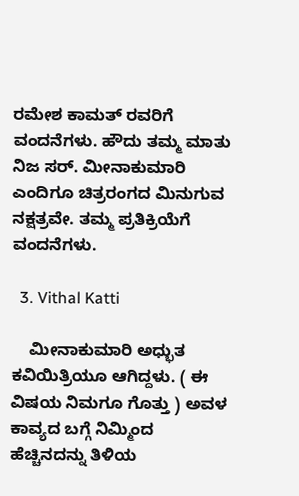ರಮೇಶ ಕಾಮತ್ ರವರಿಗೆ ವಂದನೆಗಳು. ಹೌದು ತಮ್ಮ ಮಾತು ನಿಜ ಸರ್. ಮೀನಾಕುಮಾರಿ ಎಂದಿಗೂ ಚಿತ್ರರಂಗದ ಮಿನುಗುವ ನಕ್ಷತ್ರವೇ. ತಮ್ಮ ಪ್ರತಿಕ್ರಿಯೆಗೆ ವಂದನೆಗಳು.

  3. Vithal Katti

    ಮೀನಾಕುಮಾರಿ ಅಧ್ಭುತ ಕವಿಯಿತ್ರಿಯೂ ಆಗಿದ್ದಳು. ( ಈ ವಿಷಯ ನಿಮಗೂ ಗೊತ್ತು ) ಅವಳ ಕಾವ್ಯದ ಬಗ್ಗೆ ನಿಮ್ಮಿಂದ ಹೆಚ್ಚಿನದನ್ನು ತಿಳಿಯ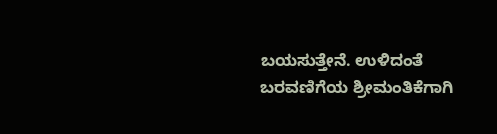ಬಯಸುತ್ತೇನೆ. ಉಳಿದಂತೆ ಬರವಣಿಗೆಯ ಶ್ರೀಮಂತಿಕೆಗಾಗಿ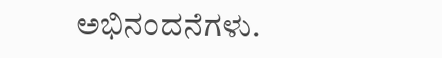ಅಭಿನಂದನೆಗಳು.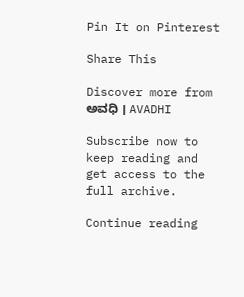Pin It on Pinterest

Share This

Discover more from ಅವಧಿ । AVADHI

Subscribe now to keep reading and get access to the full archive.

Continue reading